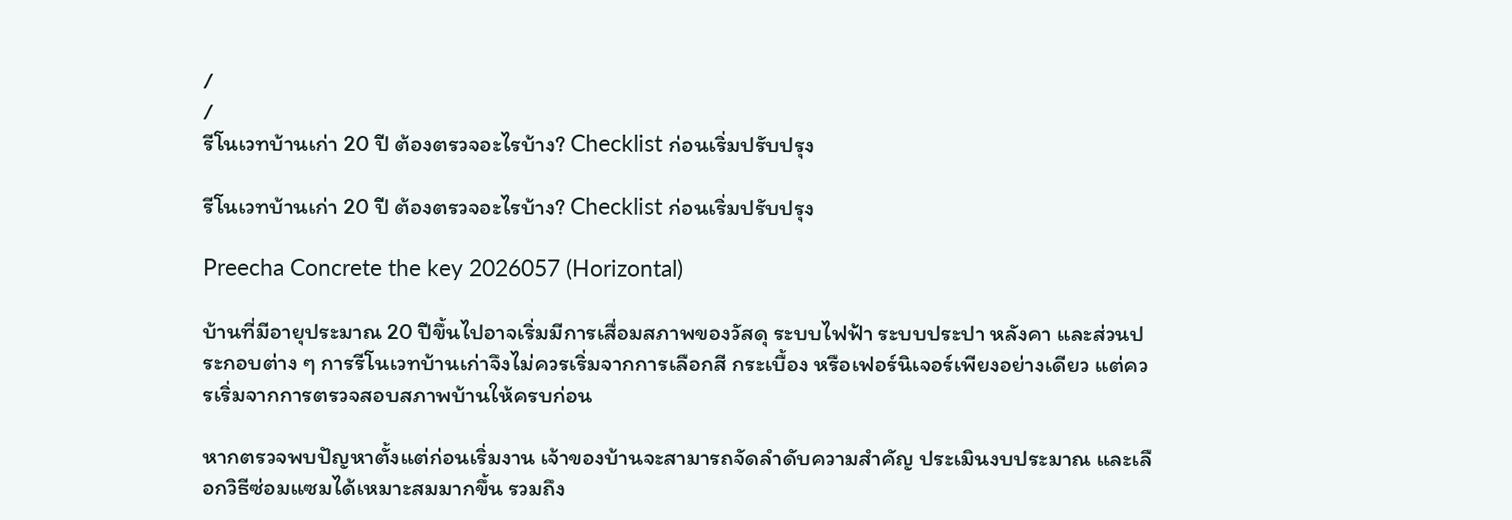/
/
รีโนเวทบ้านเก่า 20 ปี ต้องตรวจอะไรบ้าง? Checklist ก่อนเริ่มปรับปรุง

รีโนเวทบ้านเก่า 20 ปี ต้องตรวจอะไรบ้าง? Checklist ก่อนเริ่มปรับปรุง

Preecha Concrete the key 2026057 (Horizontal)

บ้านที่มีอายุประมาณ 20 ปีขึ้นไปอาจเริ่มมีการเสื่อมสภาพของวัสดุ ระบบไฟฟ้า ระบบประปา หลังคา และส่วนประกอบต่าง ๆ การรีโนเวทบ้านเก่าจึงไม่ควรเริ่มจากการเลือกสี กระเบื้อง หรือเฟอร์นิเจอร์เพียงอย่างเดียว แต่ควรเริ่มจากการตรวจสอบสภาพบ้านให้ครบก่อน

หากตรวจพบปัญหาตั้งแต่ก่อนเริ่มงาน เจ้าของบ้านจะสามารถจัดลำดับความสำคัญ ประเมินงบประมาณ และเลือกวิธีซ่อมแซมได้เหมาะสมมากขึ้น รวมถึง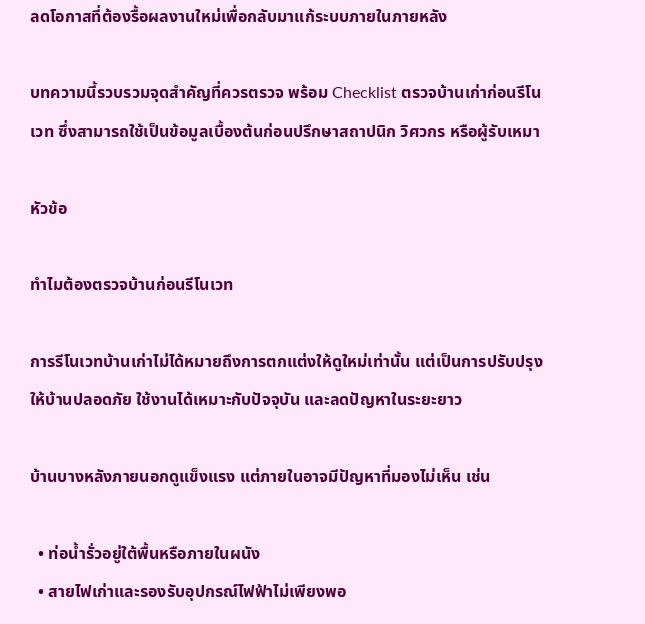ลดโอกาสที่ต้องรื้อผลงานใหม่เพื่อกลับมาแก้ระบบภายในภายหลัง

บทความนี้รวบรวมจุดสำคัญที่ควรตรวจ พร้อม Checklist ตรวจบ้านเก่าก่อนรีโนเวท ซึ่งสามารถใช้เป็นข้อมูลเบื้องต้นก่อนปรึกษาสถาปนิก วิศวกร หรือผู้รับเหมา

หัวข้อ

ทำไมต้องตรวจบ้านก่อนรีโนเวท

การรีโนเวทบ้านเก่าไม่ได้หมายถึงการตกแต่งให้ดูใหม่เท่านั้น แต่เป็นการปรับปรุงให้บ้านปลอดภัย ใช้งานได้เหมาะกับปัจจุบัน และลดปัญหาในระยะยาว

บ้านบางหลังภายนอกดูแข็งแรง แต่ภายในอาจมีปัญหาที่มองไม่เห็น เช่น

  • ท่อน้ำรั่วอยู่ใต้พื้นหรือภายในผนัง
  • สายไฟเก่าและรองรับอุปกรณ์ไฟฟ้าไม่เพียงพอ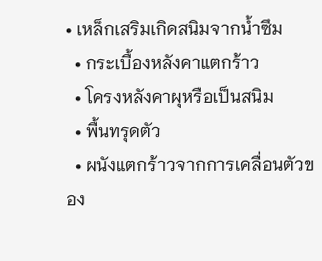• เหล็กเสริมเกิดสนิมจากน้ำซึม
  • กระเบื้องหลังคาแตกร้าว
  • โครงหลังคาผุหรือเป็นสนิม
  • พื้นทรุดตัว
  • ผนังแตกร้าวจากการเคลื่อนตัวของ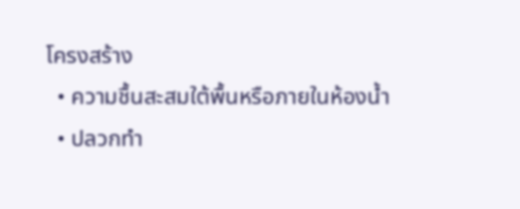โครงสร้าง
  • ความชื้นสะสมใต้พื้นหรือภายในห้องน้ำ
  • ปลวกทำ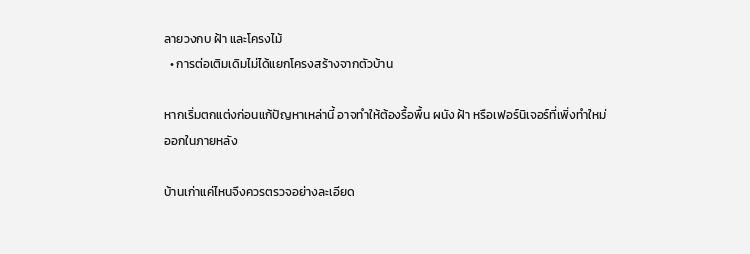ลายวงกบ ฝ้า และโครงไม้
  • การต่อเติมเดิมไม่ได้แยกโครงสร้างจากตัวบ้าน

หากเริ่มตกแต่งก่อนแก้ปัญหาเหล่านี้ อาจทำให้ต้องรื้อพื้น ผนัง ฝ้า หรือเฟอร์นิเจอร์ที่เพิ่งทำใหม่ออกในภายหลัง

บ้านเก่าแค่ไหนจึงควรตรวจอย่างละเอียด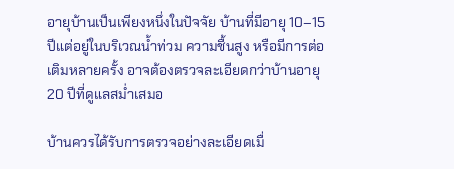อายุบ้านเป็นเพียงหนึ่งในปัจจัย บ้านที่มีอายุ 10–15 ปีแต่อยู่ในบริเวณน้ำท่วม ความชื้นสูง หรือมีการต่อเติมหลายครั้ง อาจต้องตรวจละเอียดกว่าบ้านอายุ 20 ปีที่ดูแลสม่ำเสมอ

บ้านควรได้รับการตรวจอย่างละเอียดเมื่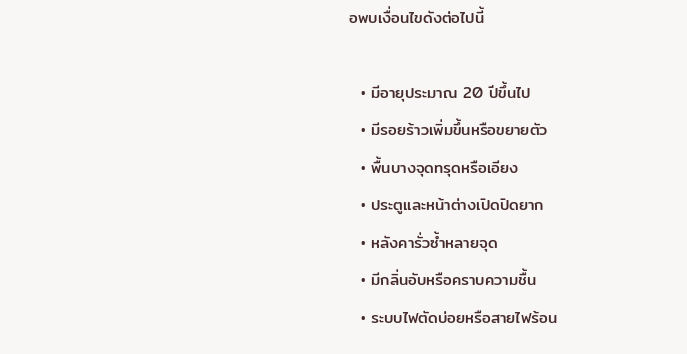อพบเงื่อนไขดังต่อไปนี้

  • มีอายุประมาณ 20 ปีขึ้นไป
  • มีรอยร้าวเพิ่มขึ้นหรือขยายตัว
  • พื้นบางจุดทรุดหรือเอียง
  • ประตูและหน้าต่างเปิดปิดยาก
  • หลังคารั่วซ้ำหลายจุด
  • มีกลิ่นอับหรือคราบความชื้น
  • ระบบไฟตัดบ่อยหรือสายไฟร้อน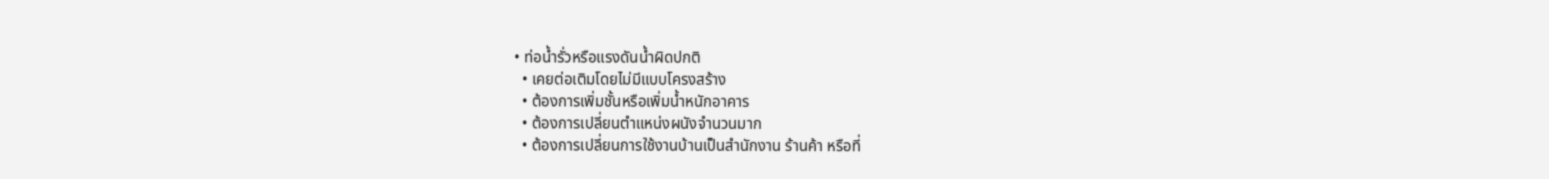• ท่อน้ำรั่วหรือแรงดันน้ำผิดปกติ
  • เคยต่อเติมโดยไม่มีแบบโครงสร้าง
  • ต้องการเพิ่มชั้นหรือเพิ่มน้ำหนักอาคาร
  • ต้องการเปลี่ยนตำแหน่งผนังจำนวนมาก
  • ต้องการเปลี่ยนการใช้งานบ้านเป็นสำนักงาน ร้านค้า หรือที่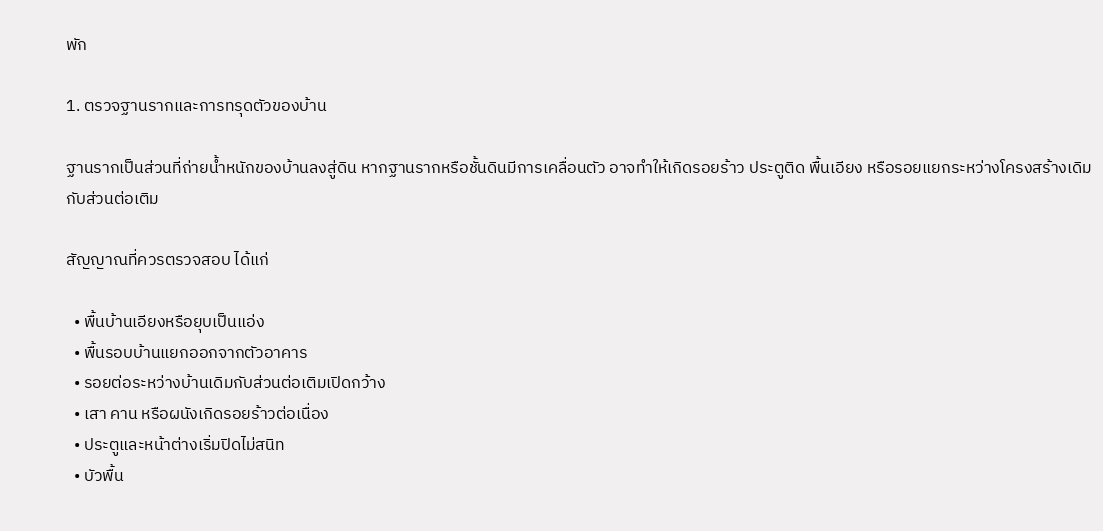พัก

1. ตรวจฐานรากและการทรุดตัวของบ้าน

ฐานรากเป็นส่วนที่ถ่ายน้ำหนักของบ้านลงสู่ดิน หากฐานรากหรือชั้นดินมีการเคลื่อนตัว อาจทำให้เกิดรอยร้าว ประตูติด พื้นเอียง หรือรอยแยกระหว่างโครงสร้างเดิมกับส่วนต่อเติม

สัญญาณที่ควรตรวจสอบ ได้แก่

  • พื้นบ้านเอียงหรือยุบเป็นแอ่ง
  • พื้นรอบบ้านแยกออกจากตัวอาคาร
  • รอยต่อระหว่างบ้านเดิมกับส่วนต่อเติมเปิดกว้าง
  • เสา คาน หรือผนังเกิดรอยร้าวต่อเนื่อง
  • ประตูและหน้าต่างเริ่มปิดไม่สนิท
  • บัวพื้น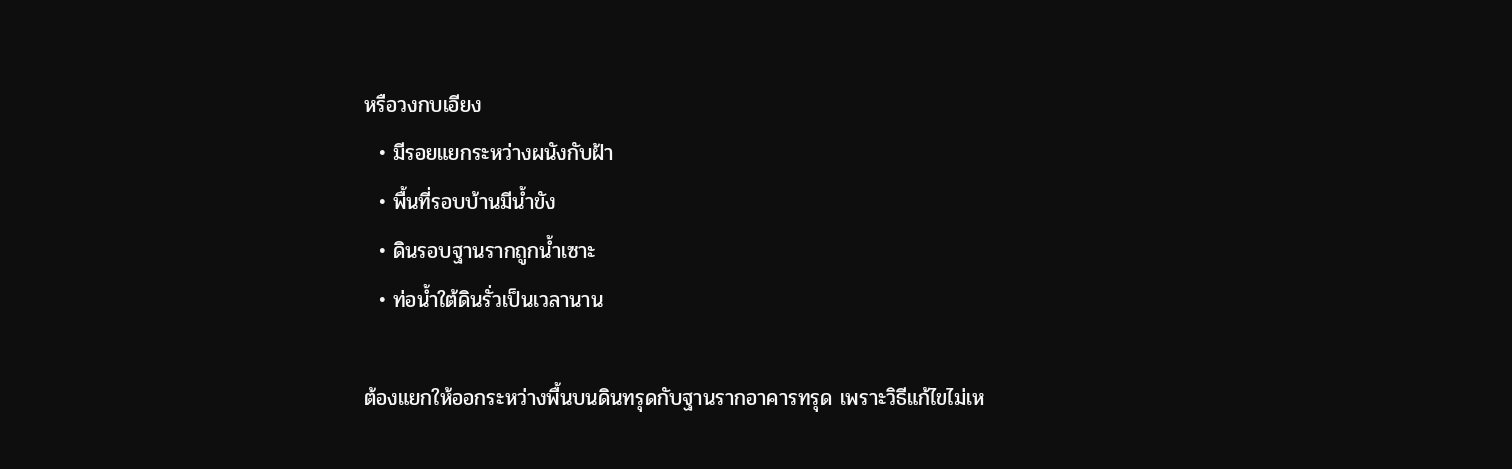หรือวงกบเอียง
  • มีรอยแยกระหว่างผนังกับฝ้า
  • พื้นที่รอบบ้านมีน้ำขัง
  • ดินรอบฐานรากถูกน้ำเซาะ
  • ท่อน้ำใต้ดินรั่วเป็นเวลานาน

ต้องแยกให้ออกระหว่างพื้นบนดินทรุดกับฐานรากอาคารทรุด เพราะวิธีแก้ไขไม่เห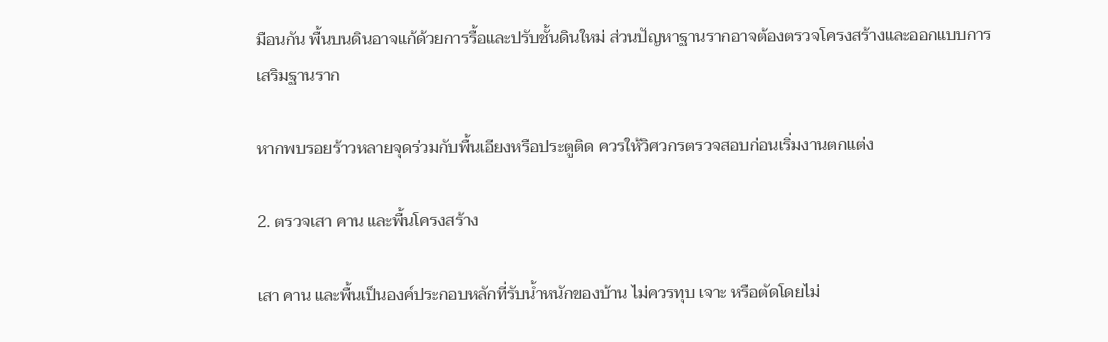มือนกัน พื้นบนดินอาจแก้ด้วยการรื้อและปรับชั้นดินใหม่ ส่วนปัญหาฐานรากอาจต้องตรวจโครงสร้างและออกแบบการเสริมฐานราก

หากพบรอยร้าวหลายจุดร่วมกับพื้นเอียงหรือประตูติด ควรให้วิศวกรตรวจสอบก่อนเริ่มงานตกแต่ง

2. ตรวจเสา คาน และพื้นโครงสร้าง

เสา คาน และพื้นเป็นองค์ประกอบหลักที่รับน้ำหนักของบ้าน ไม่ควรทุบ เจาะ หรือตัดโดยไม่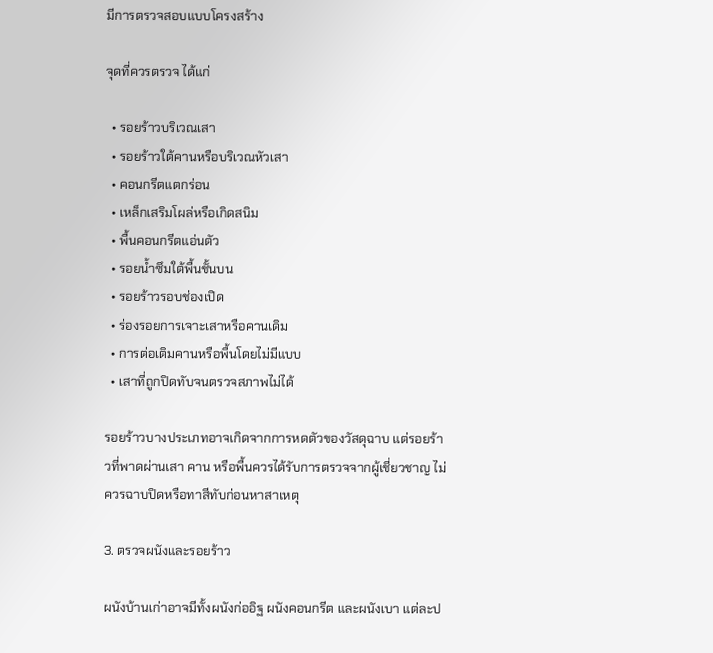มีการตรวจสอบแบบโครงสร้าง

จุดที่ควรตรวจ ได้แก่

  • รอยร้าวบริเวณเสา
  • รอยร้าวใต้คานหรือบริเวณหัวเสา
  • คอนกรีตแตกร่อน
  • เหล็กเสริมโผล่หรือเกิดสนิม
  • พื้นคอนกรีตแอ่นตัว
  • รอยน้ำซึมใต้พื้นชั้นบน
  • รอยร้าวรอบช่องเปิด
  • ร่องรอยการเจาะเสาหรือคานเดิม
  • การต่อเติมคานหรือพื้นโดยไม่มีแบบ
  • เสาที่ถูกปิดทับจนตรวจสภาพไม่ได้

รอยร้าวบางประเภทอาจเกิดจากการหดตัวของวัสดุฉาบ แต่รอยร้าวที่พาดผ่านเสา คาน หรือพื้นควรได้รับการตรวจจากผู้เชี่ยวชาญ ไม่ควรฉาบปิดหรือทาสีทับก่อนหาสาเหตุ

3. ตรวจผนังและรอยร้าว

ผนังบ้านเก่าอาจมีทั้งผนังก่ออิฐ ผนังคอนกรีต และผนังเบา แต่ละป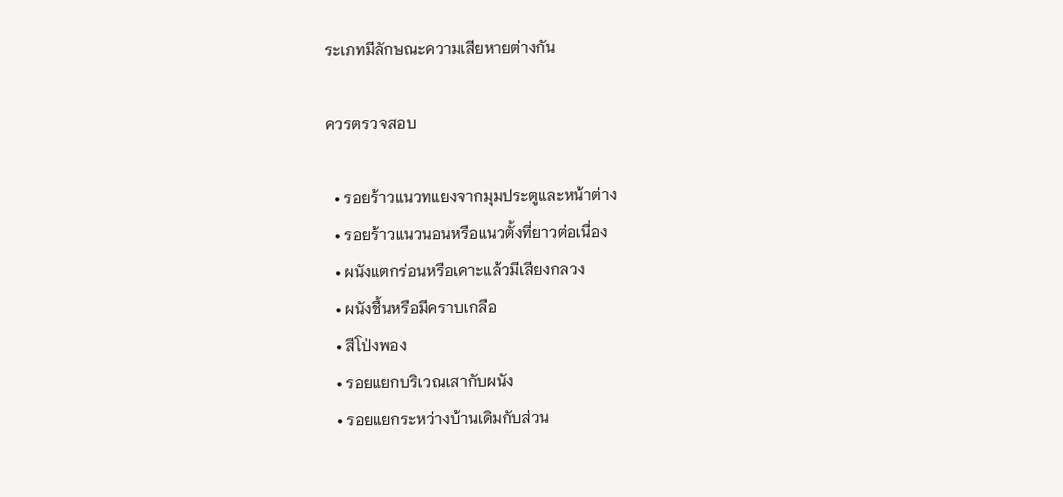ระเภทมีลักษณะความเสียหายต่างกัน

ควรตรวจสอบ

  • รอยร้าวแนวทแยงจากมุมประตูและหน้าต่าง
  • รอยร้าวแนวนอนหรือแนวตั้งที่ยาวต่อเนื่อง
  • ผนังแตกร่อนหรือเคาะแล้วมีเสียงกลวง
  • ผนังชื้นหรือมีคราบเกลือ
  • สีโป่งพอง
  • รอยแยกบริเวณเสากับผนัง
  • รอยแยกระหว่างบ้านเดิมกับส่วน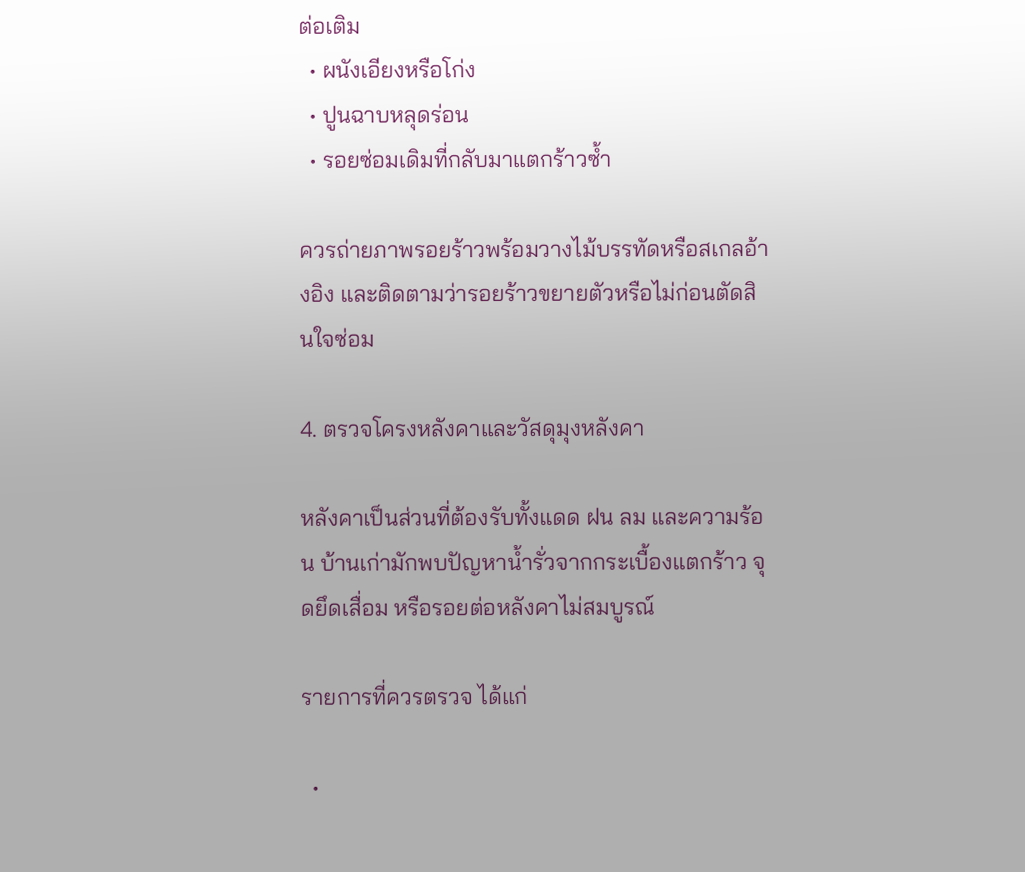ต่อเติม
  • ผนังเอียงหรือโก่ง
  • ปูนฉาบหลุดร่อน
  • รอยซ่อมเดิมที่กลับมาแตกร้าวซ้ำ

ควรถ่ายภาพรอยร้าวพร้อมวางไม้บรรทัดหรือสเกลอ้างอิง และติดตามว่ารอยร้าวขยายตัวหรือไม่ก่อนตัดสินใจซ่อม

4. ตรวจโครงหลังคาและวัสดุมุงหลังคา

หลังคาเป็นส่วนที่ต้องรับทั้งแดด ฝน ลม และความร้อน บ้านเก่ามักพบปัญหาน้ำรั่วจากกระเบื้องแตกร้าว จุดยึดเสื่อม หรือรอยต่อหลังคาไม่สมบูรณ์

รายการที่ควรตรวจ ได้แก่

  •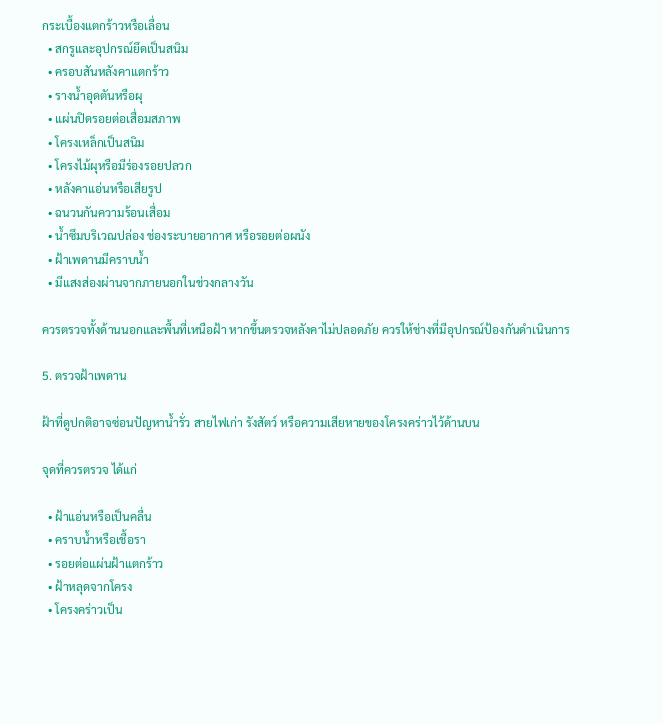กระเบื้องแตกร้าวหรือเลื่อน
  • สกรูและอุปกรณ์ยึดเป็นสนิม
  • ครอบสันหลังคาแตกร้าว
  • รางน้ำอุดตันหรือผุ
  • แผ่นปิดรอยต่อเสื่อมสภาพ
  • โครงเหล็กเป็นสนิม
  • โครงไม้ผุหรือมีร่องรอยปลวก
  • หลังคาแอ่นหรือเสียรูป
  • ฉนวนกันความร้อนเสื่อม
  • น้ำซึมบริเวณปล่อง ช่องระบายอากาศ หรือรอยต่อผนัง
  • ฝ้าเพดานมีคราบน้ำ
  • มีแสงส่องผ่านจากภายนอกในช่วงกลางวัน

ควรตรวจทั้งด้านนอกและพื้นที่เหนือฝ้า หากขึ้นตรวจหลังคาไม่ปลอดภัย ควรให้ช่างที่มีอุปกรณ์ป้องกันดำเนินการ

5. ตรวจฝ้าเพดาน

ฝ้าที่ดูปกติอาจซ่อนปัญหาน้ำรั่ว สายไฟเก่า รังสัตว์ หรือความเสียหายของโครงคร่าวไว้ด้านบน

จุดที่ควรตรวจ ได้แก่

  • ฝ้าแอ่นหรือเป็นคลื่น
  • คราบน้ำหรือเชื้อรา
  • รอยต่อแผ่นฝ้าแตกร้าว
  • ฝ้าหลุดจากโครง
  • โครงคร่าวเป็น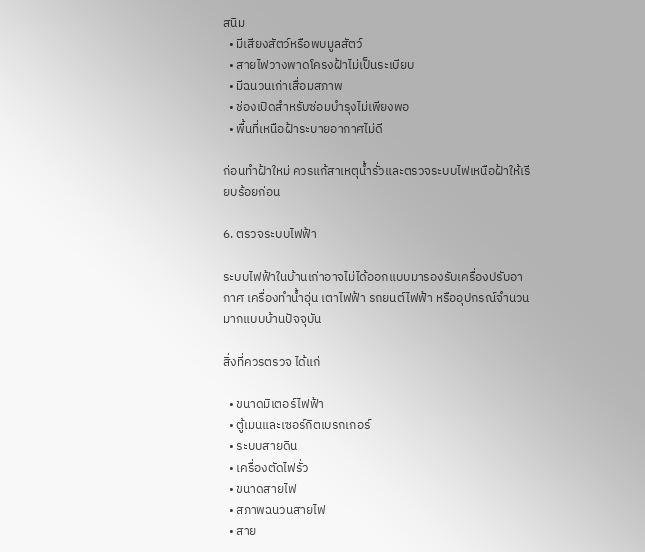สนิม
  • มีเสียงสัตว์หรือพบมูลสัตว์
  • สายไฟวางพาดโครงฝ้าไม่เป็นระเบียบ
  • มีฉนวนเก่าเสื่อมสภาพ
  • ช่องเปิดสำหรับซ่อมบำรุงไม่เพียงพอ
  • พื้นที่เหนือฝ้าระบายอากาศไม่ดี

ก่อนทำฝ้าใหม่ ควรแก้สาเหตุน้ำรั่วและตรวจระบบไฟเหนือฝ้าให้เรียบร้อยก่อน

6. ตรวจระบบไฟฟ้า

ระบบไฟฟ้าในบ้านเก่าอาจไม่ได้ออกแบบมารองรับเครื่องปรับอากาศ เครื่องทำน้ำอุ่น เตาไฟฟ้า รถยนต์ไฟฟ้า หรืออุปกรณ์จำนวนมากแบบบ้านปัจจุบัน

สิ่งที่ควรตรวจ ได้แก่

  • ขนาดมิเตอร์ไฟฟ้า
  • ตู้เมนและเซอร์กิตเบรกเกอร์
  • ระบบสายดิน
  • เครื่องตัดไฟรั่ว
  • ขนาดสายไฟ
  • สภาพฉนวนสายไฟ
  • สาย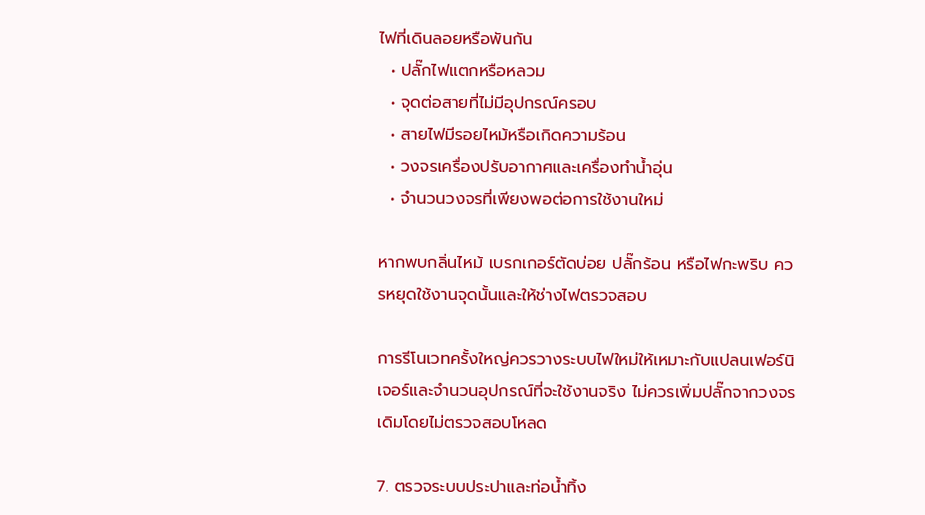ไฟที่เดินลอยหรือพันกัน
  • ปลั๊กไฟแตกหรือหลวม
  • จุดต่อสายที่ไม่มีอุปกรณ์ครอบ
  • สายไฟมีรอยไหม้หรือเกิดความร้อน
  • วงจรเครื่องปรับอากาศและเครื่องทำน้ำอุ่น
  • จำนวนวงจรที่เพียงพอต่อการใช้งานใหม่

หากพบกลิ่นไหม้ เบรกเกอร์ตัดบ่อย ปลั๊กร้อน หรือไฟกะพริบ ควรหยุดใช้งานจุดนั้นและให้ช่างไฟตรวจสอบ

การรีโนเวทครั้งใหญ่ควรวางระบบไฟใหม่ให้เหมาะกับแปลนเฟอร์นิเจอร์และจำนวนอุปกรณ์ที่จะใช้งานจริง ไม่ควรเพิ่มปลั๊กจากวงจรเดิมโดยไม่ตรวจสอบโหลด

7. ตรวจระบบประปาและท่อน้ำทิ้ง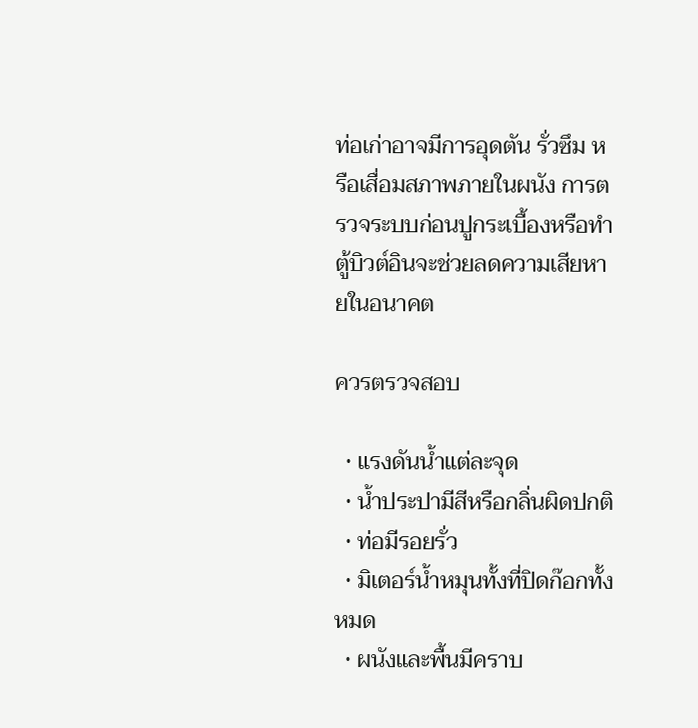ท่อเก่าอาจมีการอุดตัน รั่วซึม หรือเสื่อมสภาพภายในผนัง การตรวจระบบก่อนปูกระเบื้องหรือทำตู้บิวต์อินจะช่วยลดความเสียหายในอนาคต

ควรตรวจสอบ

  • แรงดันน้ำแต่ละจุด
  • น้ำประปามีสีหรือกลิ่นผิดปกติ
  • ท่อมีรอยรั่ว
  • มิเตอร์น้ำหมุนทั้งที่ปิดก๊อกทั้งหมด
  • ผนังและพื้นมีคราบ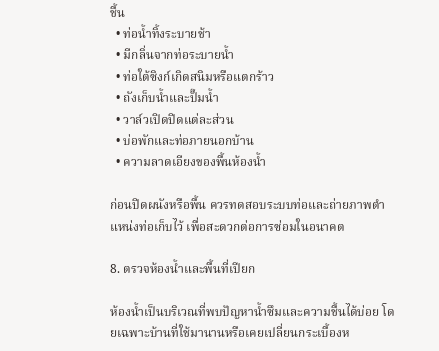ชื้น
  • ท่อน้ำทิ้งระบายช้า
  • มีกลิ่นจากท่อระบายน้ำ
  • ท่อใต้ซิงก์เกิดสนิมหรือแตกร้าว
  • ถังเก็บน้ำและปั๊มน้ำ
  • วาล์วเปิดปิดแต่ละส่วน
  • บ่อพักและท่อภายนอกบ้าน
  • ความลาดเอียงของพื้นห้องน้ำ

ก่อนปิดผนังหรือพื้น ควรทดสอบระบบท่อและถ่ายภาพตำแหน่งท่อเก็บไว้ เพื่อสะดวกต่อการซ่อมในอนาคต

8. ตรวจห้องน้ำและพื้นที่เปียก

ห้องน้ำเป็นบริเวณที่พบปัญหาน้ำซึมและความชื้นได้บ่อย โดยเฉพาะบ้านที่ใช้มานานหรือเคยเปลี่ยนกระเบื้องห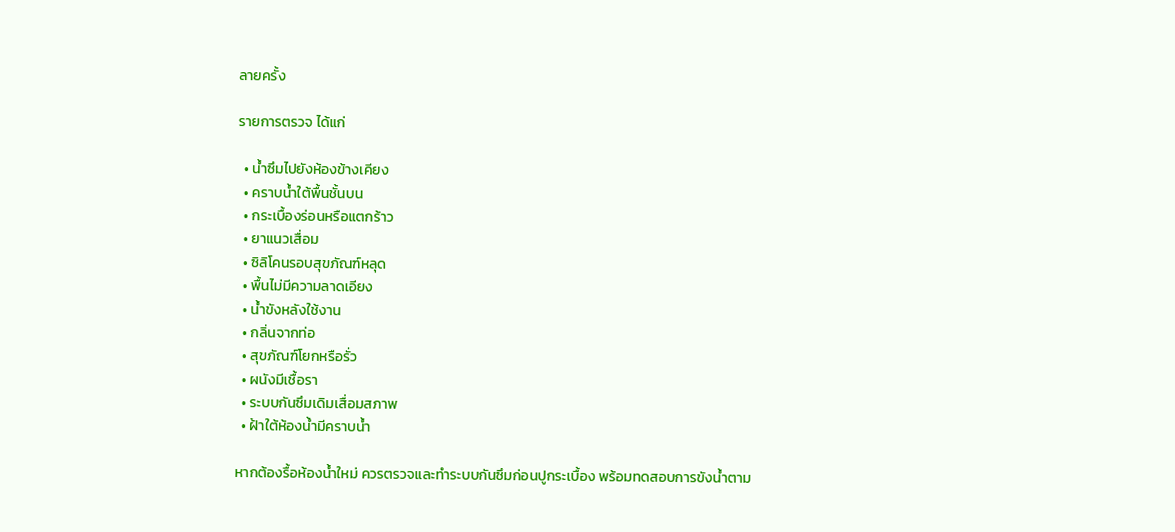ลายครั้ง

รายการตรวจ ได้แก่

  • น้ำซึมไปยังห้องข้างเคียง
  • คราบน้ำใต้พื้นชั้นบน
  • กระเบื้องร่อนหรือแตกร้าว
  • ยาแนวเสื่อม
  • ซิลิโคนรอบสุขภัณฑ์หลุด
  • พื้นไม่มีความลาดเอียง
  • น้ำขังหลังใช้งาน
  • กลิ่นจากท่อ
  • สุขภัณฑ์โยกหรือรั่ว
  • ผนังมีเชื้อรา
  • ระบบกันซึมเดิมเสื่อมสภาพ
  • ฝ้าใต้ห้องน้ำมีคราบน้ำ

หากต้องรื้อห้องน้ำใหม่ ควรตรวจและทำระบบกันซึมก่อนปูกระเบื้อง พร้อมทดสอบการขังน้ำตาม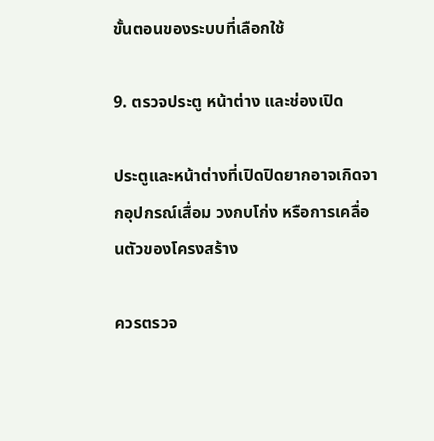ขั้นตอนของระบบที่เลือกใช้

9. ตรวจประตู หน้าต่าง และช่องเปิด

ประตูและหน้าต่างที่เปิดปิดยากอาจเกิดจากอุปกรณ์เสื่อม วงกบโก่ง หรือการเคลื่อนตัวของโครงสร้าง

ควรตรวจ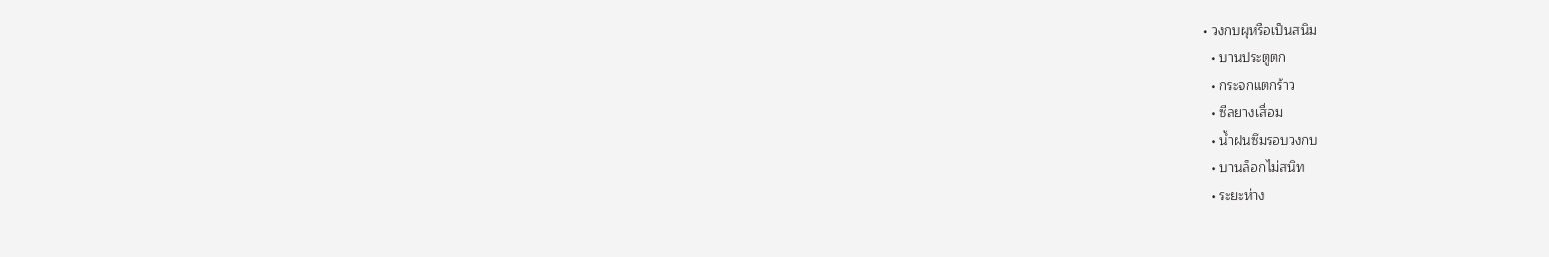• วงกบผุหรือเป็นสนิม
  • บานประตูตก
  • กระจกแตกร้าว
  • ซีลยางเสื่อม
  • น้ำฝนซึมรอบวงกบ
  • บานล็อกไม่สนิท
  • ระยะห่าง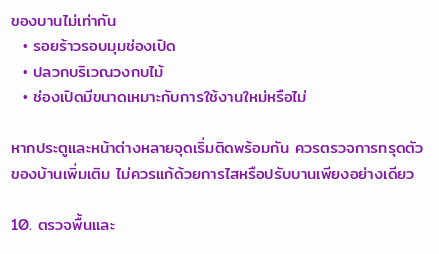ของบานไม่เท่ากัน
  • รอยร้าวรอบมุมช่องเปิด
  • ปลวกบริเวณวงกบไม้
  • ช่องเปิดมีขนาดเหมาะกับการใช้งานใหม่หรือไม่

หากประตูและหน้าต่างหลายจุดเริ่มติดพร้อมกัน ควรตรวจการทรุดตัวของบ้านเพิ่มเติม ไม่ควรแก้ด้วยการไสหรือปรับบานเพียงอย่างเดียว

10. ตรวจพื้นและ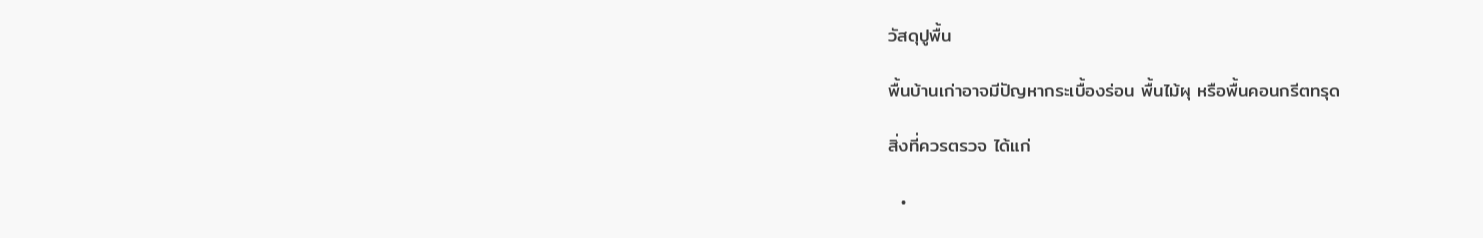วัสดุปูพื้น

พื้นบ้านเก่าอาจมีปัญหากระเบื้องร่อน พื้นไม้ผุ หรือพื้นคอนกรีตทรุด

สิ่งที่ควรตรวจ ได้แก่

  •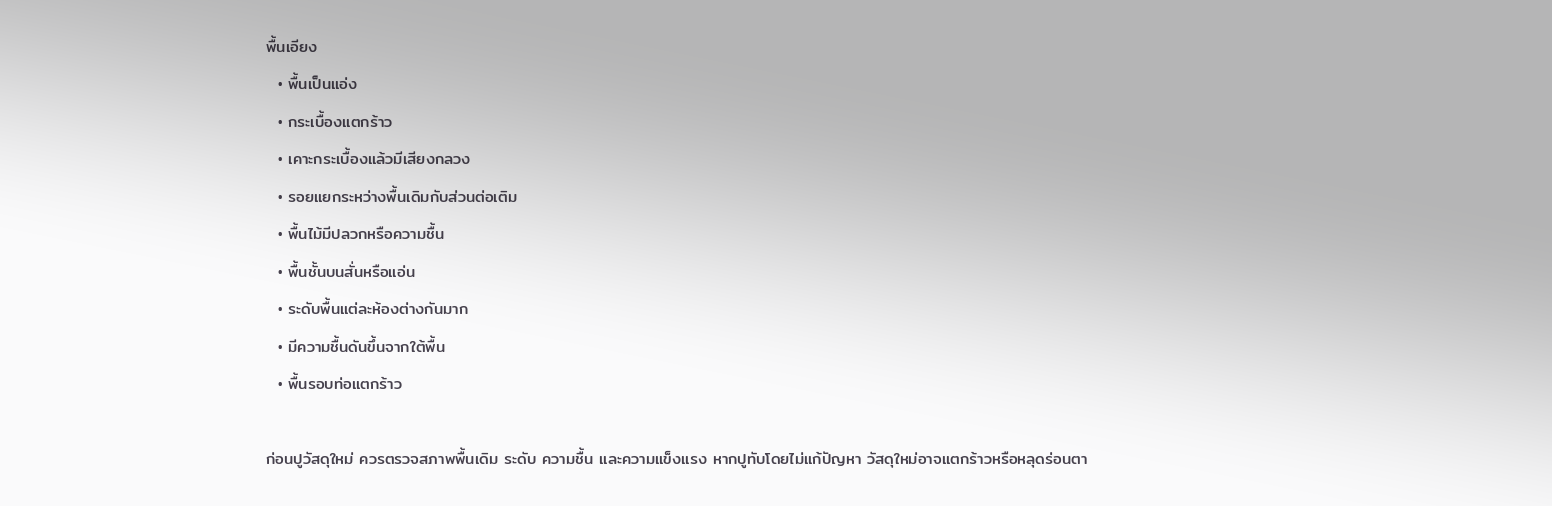พื้นเอียง
  • พื้นเป็นแอ่ง
  • กระเบื้องแตกร้าว
  • เคาะกระเบื้องแล้วมีเสียงกลวง
  • รอยแยกระหว่างพื้นเดิมกับส่วนต่อเติม
  • พื้นไม้มีปลวกหรือความชื้น
  • พื้นชั้นบนสั่นหรือแอ่น
  • ระดับพื้นแต่ละห้องต่างกันมาก
  • มีความชื้นดันขึ้นจากใต้พื้น
  • พื้นรอบท่อแตกร้าว

ก่อนปูวัสดุใหม่ ควรตรวจสภาพพื้นเดิม ระดับ ความชื้น และความแข็งแรง หากปูทับโดยไม่แก้ปัญหา วัสดุใหม่อาจแตกร้าวหรือหลุดร่อนตา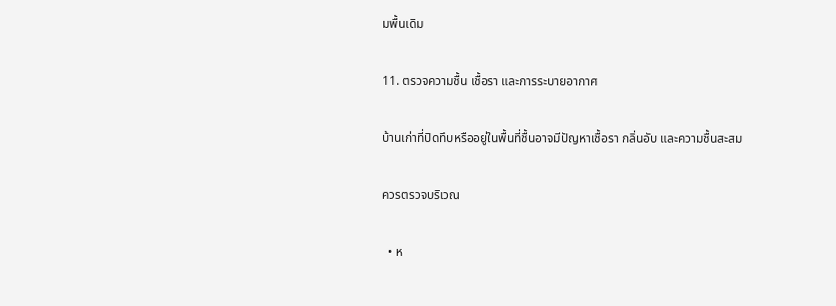มพื้นเดิม

11. ตรวจความชื้น เชื้อรา และการระบายอากาศ

บ้านเก่าที่ปิดทึบหรืออยู่ในพื้นที่ชื้นอาจมีปัญหาเชื้อรา กลิ่นอับ และความชื้นสะสม

ควรตรวจบริเวณ

  • ห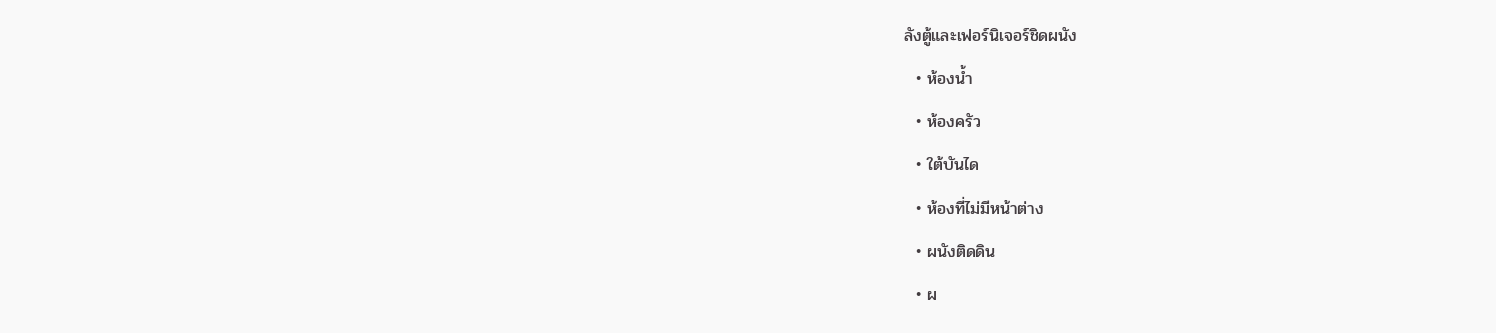ลังตู้และเฟอร์นิเจอร์ชิดผนัง
  • ห้องน้ำ
  • ห้องครัว
  • ใต้บันได
  • ห้องที่ไม่มีหน้าต่าง
  • ผนังติดดิน
  • ผ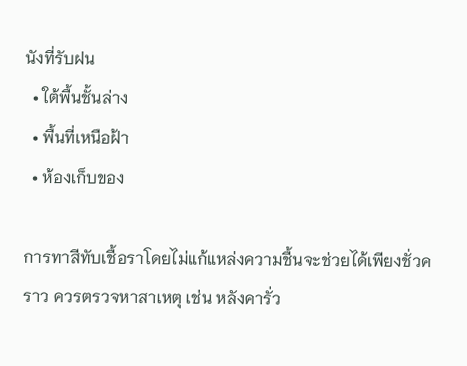นังที่รับฝน
  • ใต้พื้นชั้นล่าง
  • พื้นที่เหนือฝ้า
  • ห้องเก็บของ

การทาสีทับเชื้อราโดยไม่แก้แหล่งความชื้นจะช่วยได้เพียงชั่วคราว ควรตรวจหาสาเหตุ เช่น หลังคารั่ว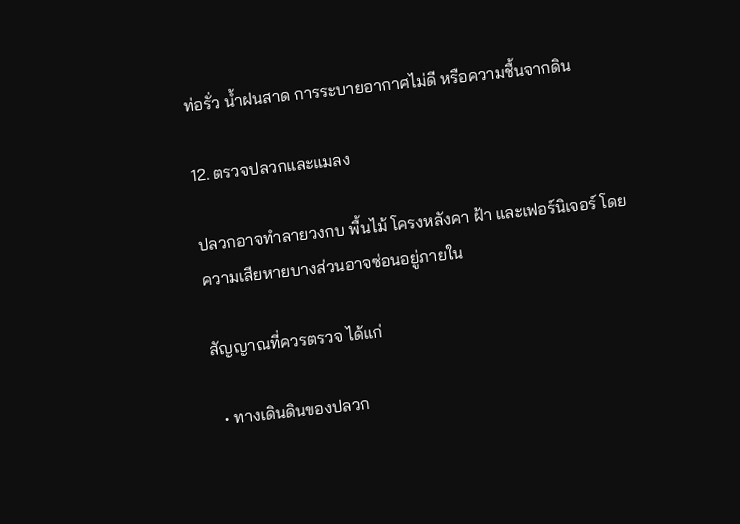ท่อรั่ว น้ำฝนสาด การระบายอากาศไม่ดี หรือความชื้นจากดิน

12. ตรวจปลวกและแมลง

ปลวกอาจทำลายวงกบ พื้นไม้ โครงหลังคา ฝ้า และเฟอร์นิเจอร์ โดยความเสียหายบางส่วนอาจซ่อนอยู่ภายใน

สัญญาณที่ควรตรวจ ได้แก่

  • ทางเดินดินของปลวก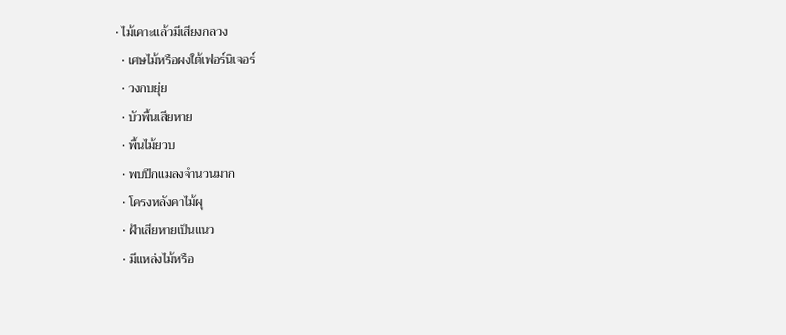• ไม้เคาะแล้วมีเสียงกลวง
  • เศษไม้หรือผงใต้เฟอร์นิเจอร์
  • วงกบยุ่ย
  • บัวพื้นเสียหาย
  • พื้นไม้ยวบ
  • พบปีกแมลงจำนวนมาก
  • โครงหลังคาไม้ผุ
  • ฝ้าเสียหายเป็นแนว
  • มีแหล่งไม้หรือ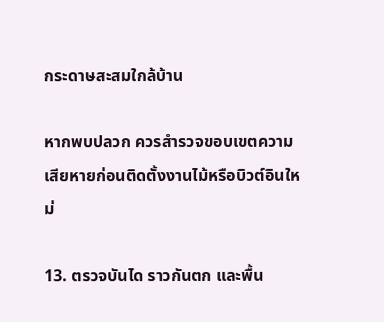กระดาษสะสมใกล้บ้าน

หากพบปลวก ควรสำรวจขอบเขตความเสียหายก่อนติดตั้งงานไม้หรือบิวต์อินใหม่

13. ตรวจบันได ราวกันตก และพื้น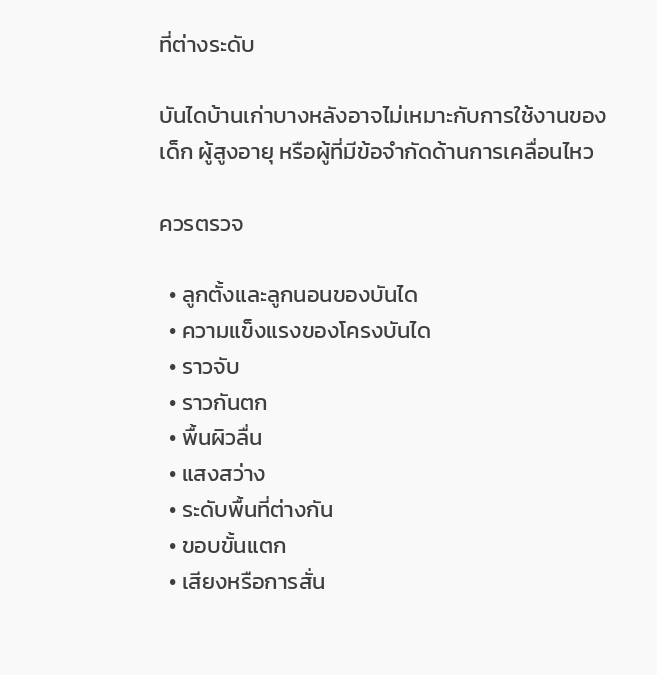ที่ต่างระดับ

บันไดบ้านเก่าบางหลังอาจไม่เหมาะกับการใช้งานของเด็ก ผู้สูงอายุ หรือผู้ที่มีข้อจำกัดด้านการเคลื่อนไหว

ควรตรวจ

  • ลูกตั้งและลูกนอนของบันได
  • ความแข็งแรงของโครงบันได
  • ราวจับ
  • ราวกันตก
  • พื้นผิวลื่น
  • แสงสว่าง
  • ระดับพื้นที่ต่างกัน
  • ขอบขั้นแตก
  • เสียงหรือการสั่น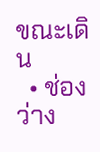ขณะเดิน
  • ช่องว่าง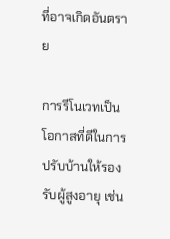ที่อาจเกิดอันตราย

การรีโนเวทเป็นโอกาสที่ดีในการปรับบ้านให้รองรับผู้สูงอายุ เช่น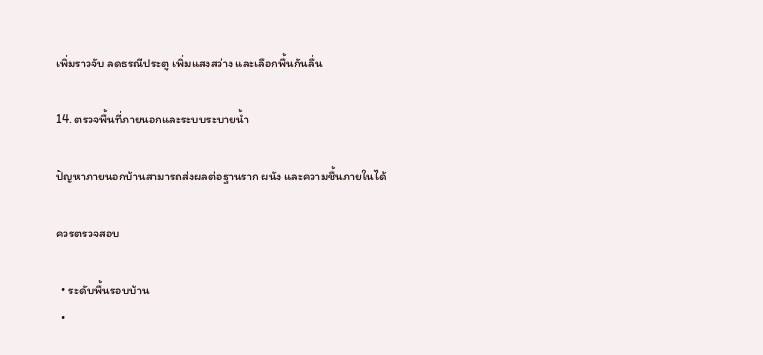เพิ่มราวจับ ลดธรณีประตู เพิ่มแสงสว่าง และเลือกพื้นกันลื่น

14. ตรวจพื้นที่ภายนอกและระบบระบายน้ำ

ปัญหาภายนอกบ้านสามารถส่งผลต่อฐานราก ผนัง และความชื้นภายในได้

ควรตรวจสอบ

  • ระดับพื้นรอบบ้าน
  •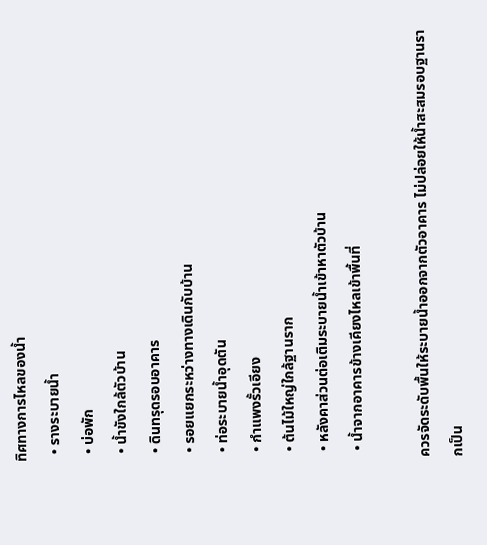ทิศทางการไหลของน้ำ
  • รางระบายน้ำ
  • บ่อพัก
  • น้ำขังใกล้ตัวบ้าน
  • ดินทรุดรอบอาคาร
  • รอยแยกระหว่างทางเดินกับบ้าน
  • ท่อระบายน้ำอุดตัน
  • กำแพงรั้วเอียง
  • ต้นไม้ใหญ่ใกล้ฐานราก
  • หลังคาส่วนต่อเติมระบายน้ำเข้าหาตัวบ้าน
  • น้ำจากอาคารข้างเคียงไหลเข้าพื้นที่

ควรจัดระดับพื้นให้ระบายน้ำออกจากตัวอาคาร ไม่ปล่อยให้น้ำสะสมรอบฐานรากเป็น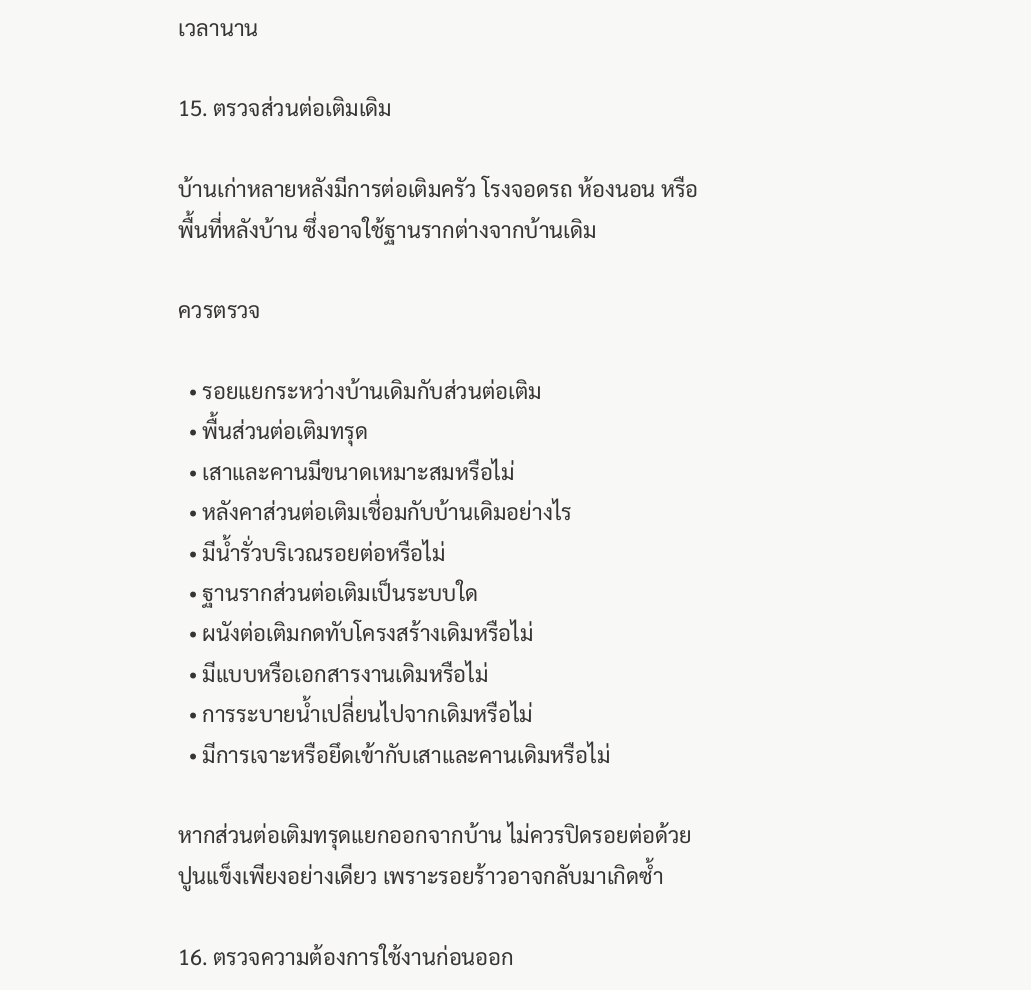เวลานาน

15. ตรวจส่วนต่อเติมเดิม

บ้านเก่าหลายหลังมีการต่อเติมครัว โรงจอดรถ ห้องนอน หรือพื้นที่หลังบ้าน ซึ่งอาจใช้ฐานรากต่างจากบ้านเดิม

ควรตรวจ

  • รอยแยกระหว่างบ้านเดิมกับส่วนต่อเติม
  • พื้นส่วนต่อเติมทรุด
  • เสาและคานมีขนาดเหมาะสมหรือไม่
  • หลังคาส่วนต่อเติมเชื่อมกับบ้านเดิมอย่างไร
  • มีน้ำรั่วบริเวณรอยต่อหรือไม่
  • ฐานรากส่วนต่อเติมเป็นระบบใด
  • ผนังต่อเติมกดทับโครงสร้างเดิมหรือไม่
  • มีแบบหรือเอกสารงานเดิมหรือไม่
  • การระบายน้ำเปลี่ยนไปจากเดิมหรือไม่
  • มีการเจาะหรือยึดเข้ากับเสาและคานเดิมหรือไม่

หากส่วนต่อเติมทรุดแยกออกจากบ้าน ไม่ควรปิดรอยต่อด้วยปูนแข็งเพียงอย่างเดียว เพราะรอยร้าวอาจกลับมาเกิดซ้ำ

16. ตรวจความต้องการใช้งานก่อนออก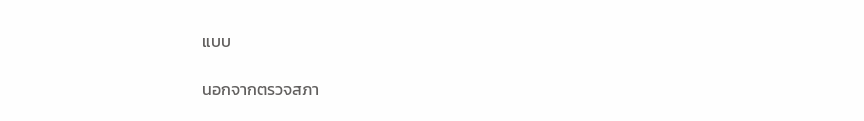แบบ

นอกจากตรวจสภา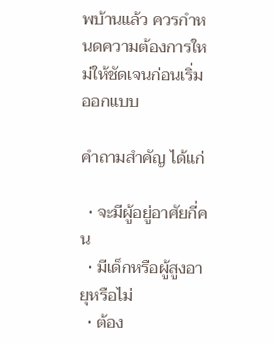พบ้านแล้ว ควรกำหนดความต้องการใหม่ให้ชัดเจนก่อนเริ่มออกแบบ

คำถามสำคัญ ได้แก่

  • จะมีผู้อยู่อาศัยกี่คน
  • มีเด็กหรือผู้สูงอายุหรือไม่
  • ต้อง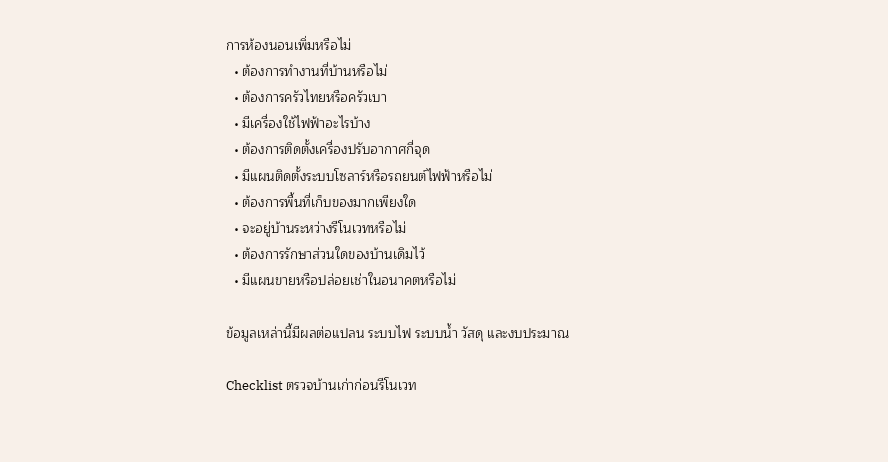การห้องนอนเพิ่มหรือไม่
  • ต้องการทำงานที่บ้านหรือไม่
  • ต้องการครัวไทยหรือครัวเบา
  • มีเครื่องใช้ไฟฟ้าอะไรบ้าง
  • ต้องการติดตั้งเครื่องปรับอากาศกี่จุด
  • มีแผนติดตั้งระบบโซลาร์หรือรถยนต์ไฟฟ้าหรือไม่
  • ต้องการพื้นที่เก็บของมากเพียงใด
  • จะอยู่บ้านระหว่างรีโนเวทหรือไม่
  • ต้องการรักษาส่วนใดของบ้านเดิมไว้
  • มีแผนขายหรือปล่อยเช่าในอนาคตหรือไม่

ข้อมูลเหล่านี้มีผลต่อแปลน ระบบไฟ ระบบน้ำ วัสดุ และงบประมาณ

Checklist ตรวจบ้านเก่าก่อนรีโนเวท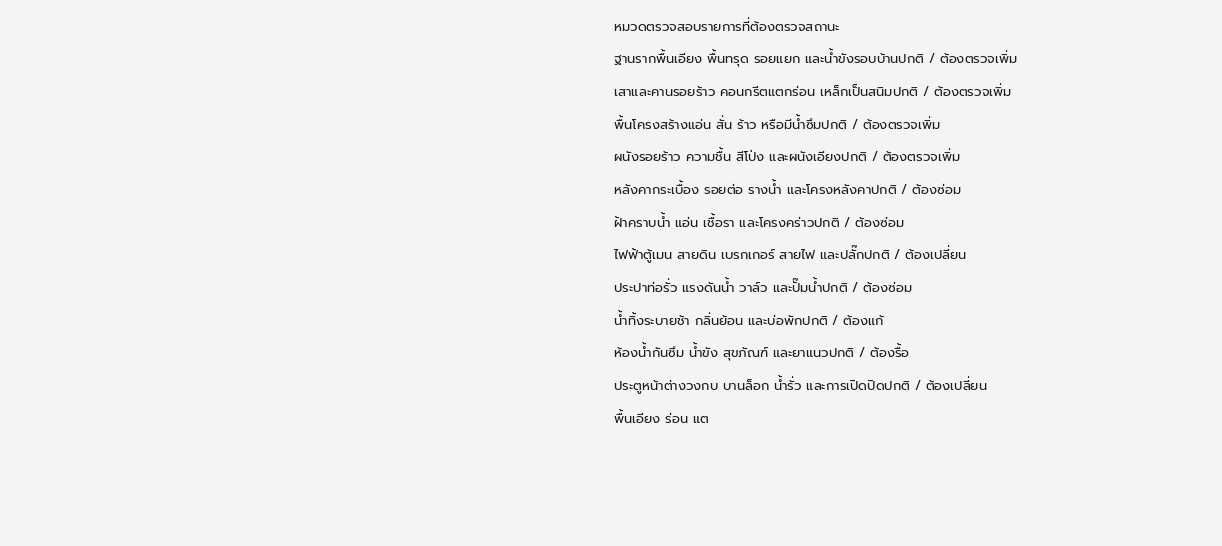หมวดตรวจสอบรายการที่ต้องตรวจสถานะ
ฐานรากพื้นเอียง พื้นทรุด รอยแยก และน้ำขังรอบบ้านปกติ / ต้องตรวจเพิ่ม
เสาและคานรอยร้าว คอนกรีตแตกร่อน เหล็กเป็นสนิมปกติ / ต้องตรวจเพิ่ม
พื้นโครงสร้างแอ่น สั่น ร้าว หรือมีน้ำซึมปกติ / ต้องตรวจเพิ่ม
ผนังรอยร้าว ความชื้น สีโป่ง และผนังเอียงปกติ / ต้องตรวจเพิ่ม
หลังคากระเบื้อง รอยต่อ รางน้ำ และโครงหลังคาปกติ / ต้องซ่อม
ฝ้าคราบน้ำ แอ่น เชื้อรา และโครงคร่าวปกติ / ต้องซ่อม
ไฟฟ้าตู้เมน สายดิน เบรกเกอร์ สายไฟ และปลั๊กปกติ / ต้องเปลี่ยน
ประปาท่อรั่ว แรงดันน้ำ วาล์ว และปั๊มน้ำปกติ / ต้องซ่อม
น้ำทิ้งระบายช้า กลิ่นย้อน และบ่อพักปกติ / ต้องแก้
ห้องน้ำกันซึม น้ำขัง สุขภัณฑ์ และยาแนวปกติ / ต้องรื้อ
ประตูหน้าต่างวงกบ บานล็อก น้ำรั่ว และการเปิดปิดปกติ / ต้องเปลี่ยน
พื้นเอียง ร่อน แต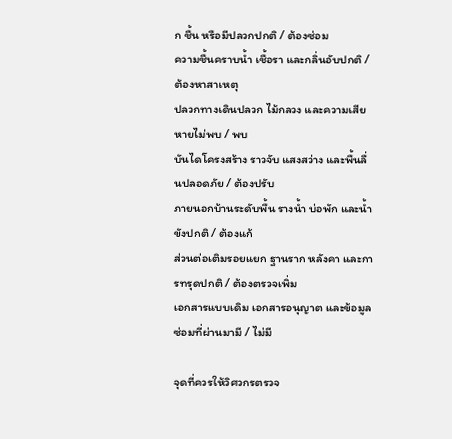ก ชื้น หรือมีปลวกปกติ / ต้องซ่อม
ความชื้นคราบน้ำ เชื้อรา และกลิ่นอับปกติ / ต้องหาสาเหตุ
ปลวกทางเดินปลวก ไม้กลวง และความเสียหายไม่พบ / พบ
บันไดโครงสร้าง ราวจับ แสงสว่าง และพื้นลื่นปลอดภัย / ต้องปรับ
ภายนอกบ้านระดับพื้น รางน้ำ บ่อพัก และน้ำขังปกติ / ต้องแก้
ส่วนต่อเติมรอยแยก ฐานราก หลังคา และการทรุดปกติ / ต้องตรวจเพิ่ม
เอกสารแบบเดิม เอกสารอนุญาต และข้อมูลซ่อมที่ผ่านมามี / ไม่มี

จุดที่ควรให้วิศวกรตรวจ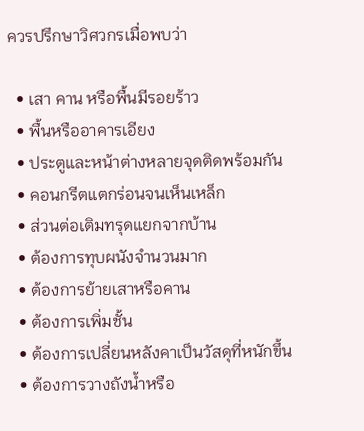ควรปรึกษาวิศวกรเมื่อพบว่า

  • เสา คาน หรือพื้นมีรอยร้าว
  • พื้นหรืออาคารเอียง
  • ประตูและหน้าต่างหลายจุดติดพร้อมกัน
  • คอนกรีตแตกร่อนจนเห็นเหล็ก
  • ส่วนต่อเติมทรุดแยกจากบ้าน
  • ต้องการทุบผนังจำนวนมาก
  • ต้องการย้ายเสาหรือคาน
  • ต้องการเพิ่มชั้น
  • ต้องการเปลี่ยนหลังคาเป็นวัสดุที่หนักขึ้น
  • ต้องการวางถังน้ำหรือ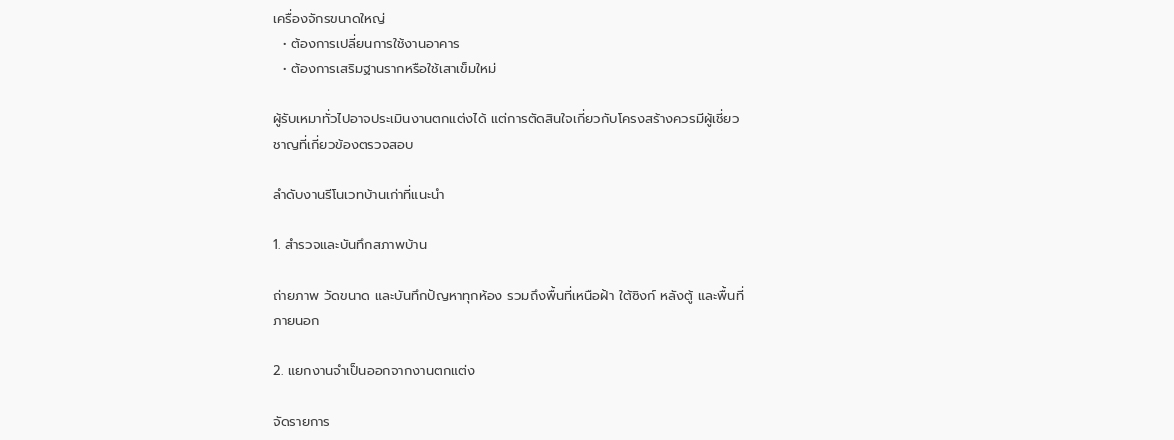เครื่องจักรขนาดใหญ่
  • ต้องการเปลี่ยนการใช้งานอาคาร
  • ต้องการเสริมฐานรากหรือใช้เสาเข็มใหม่

ผู้รับเหมาทั่วไปอาจประเมินงานตกแต่งได้ แต่การตัดสินใจเกี่ยวกับโครงสร้างควรมีผู้เชี่ยวชาญที่เกี่ยวข้องตรวจสอบ

ลำดับงานรีโนเวทบ้านเก่าที่แนะนำ

1. สำรวจและบันทึกสภาพบ้าน

ถ่ายภาพ วัดขนาด และบันทึกปัญหาทุกห้อง รวมถึงพื้นที่เหนือฝ้า ใต้ซิงก์ หลังตู้ และพื้นที่ภายนอก

2. แยกงานจำเป็นออกจากงานตกแต่ง

จัดรายการ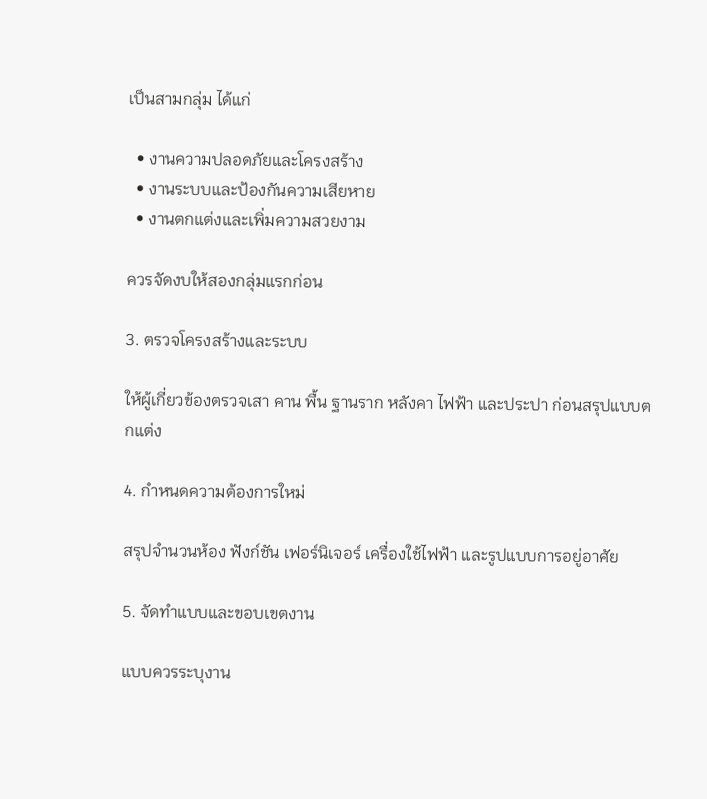เป็นสามกลุ่ม ได้แก่

  • งานความปลอดภัยและโครงสร้าง
  • งานระบบและป้องกันความเสียหาย
  • งานตกแต่งและเพิ่มความสวยงาม

ควรจัดงบให้สองกลุ่มแรกก่อน

3. ตรวจโครงสร้างและระบบ

ให้ผู้เกี่ยวข้องตรวจเสา คาน พื้น ฐานราก หลังคา ไฟฟ้า และประปา ก่อนสรุปแบบตกแต่ง

4. กำหนดความต้องการใหม่

สรุปจำนวนห้อง ฟังก์ชัน เฟอร์นิเจอร์ เครื่องใช้ไฟฟ้า และรูปแบบการอยู่อาศัย

5. จัดทำแบบและขอบเขตงาน

แบบควรระบุงาน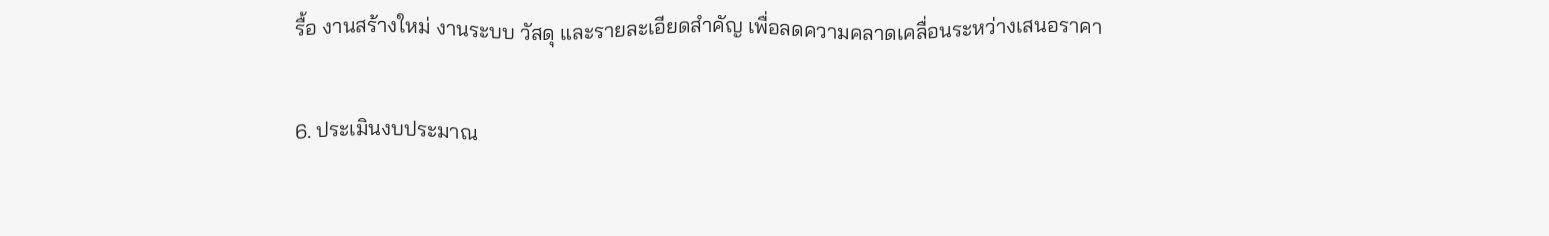รื้อ งานสร้างใหม่ งานระบบ วัสดุ และรายละเอียดสำคัญ เพื่อลดความคลาดเคลื่อนระหว่างเสนอราคา

6. ประเมินงบประมาณ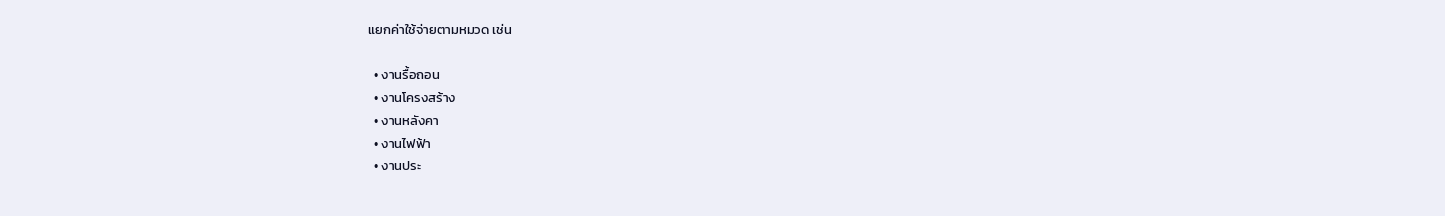แยกค่าใช้จ่ายตามหมวด เช่น

  • งานรื้อถอน
  • งานโครงสร้าง
  • งานหลังคา
  • งานไฟฟ้า
  • งานประ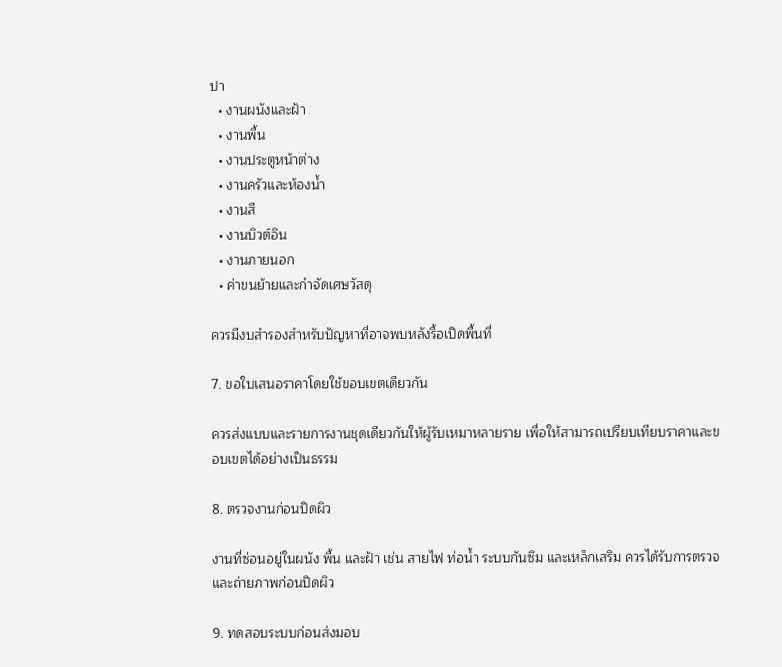ปา
  • งานผนังและฝ้า
  • งานพื้น
  • งานประตูหน้าต่าง
  • งานครัวและห้องน้ำ
  • งานสี
  • งานบิวต์อิน
  • งานภายนอก
  • ค่าขนย้ายและกำจัดเศษวัสดุ

ควรมีงบสำรองสำหรับปัญหาที่อาจพบหลังรื้อเปิดพื้นที่

7. ขอใบเสนอราคาโดยใช้ขอบเขตเดียวกัน

ควรส่งแบบและรายการงานชุดเดียวกันให้ผู้รับเหมาหลายราย เพื่อให้สามารถเปรียบเทียบราคาและขอบเขตได้อย่างเป็นธรรม

8. ตรวจงานก่อนปิดผิว

งานที่ซ่อนอยู่ในผนัง พื้น และฝ้า เช่น สายไฟ ท่อน้ำ ระบบกันซึม และเหล็กเสริม ควรได้รับการตรวจและถ่ายภาพก่อนปิดผิว

9. ทดสอบระบบก่อนส่งมอบ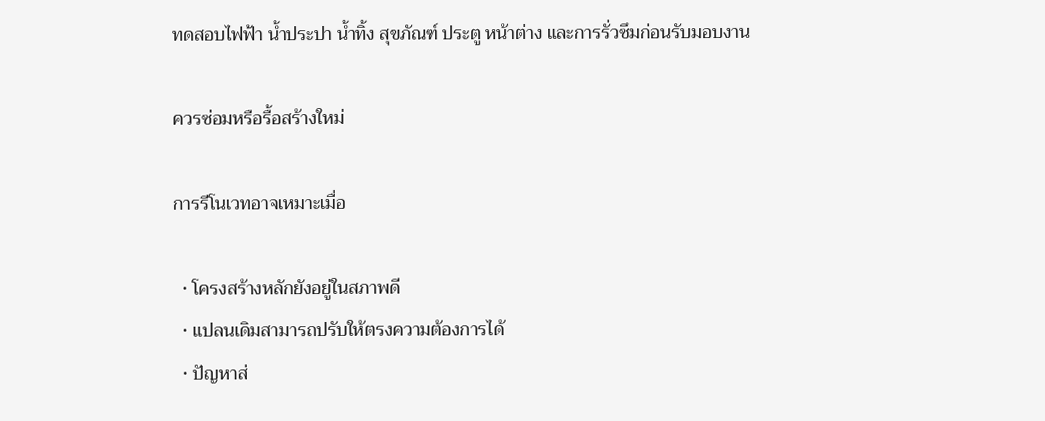ทดสอบไฟฟ้า น้ำประปา น้ำทิ้ง สุขภัณฑ์ ประตู หน้าต่าง และการรั่วซึมก่อนรับมอบงาน

ควรซ่อมหรือรื้อสร้างใหม่

การรีโนเวทอาจเหมาะเมื่อ

  • โครงสร้างหลักยังอยู่ในสภาพดี
  • แปลนเดิมสามารถปรับให้ตรงความต้องการได้
  • ปัญหาส่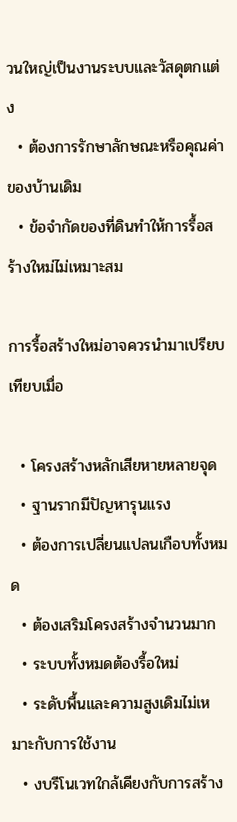วนใหญ่เป็นงานระบบและวัสดุตกแต่ง
  • ต้องการรักษาลักษณะหรือคุณค่าของบ้านเดิม
  • ข้อจำกัดของที่ดินทำให้การรื้อสร้างใหม่ไม่เหมาะสม

การรื้อสร้างใหม่อาจควรนำมาเปรียบเทียบเมื่อ

  • โครงสร้างหลักเสียหายหลายจุด
  • ฐานรากมีปัญหารุนแรง
  • ต้องการเปลี่ยนแปลนเกือบทั้งหมด
  • ต้องเสริมโครงสร้างจำนวนมาก
  • ระบบทั้งหมดต้องรื้อใหม่
  • ระดับพื้นและความสูงเดิมไม่เหมาะกับการใช้งาน
  • งบรีโนเวทใกล้เคียงกับการสร้าง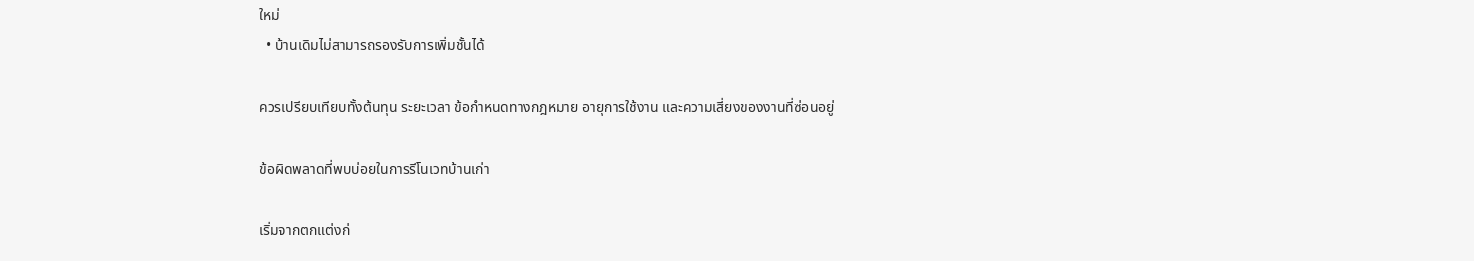ใหม่
  • บ้านเดิมไม่สามารถรองรับการเพิ่มชั้นได้

ควรเปรียบเทียบทั้งต้นทุน ระยะเวลา ข้อกำหนดทางกฎหมาย อายุการใช้งาน และความเสี่ยงของงานที่ซ่อนอยู่

ข้อผิดพลาดที่พบบ่อยในการรีโนเวทบ้านเก่า

เริ่มจากตกแต่งก่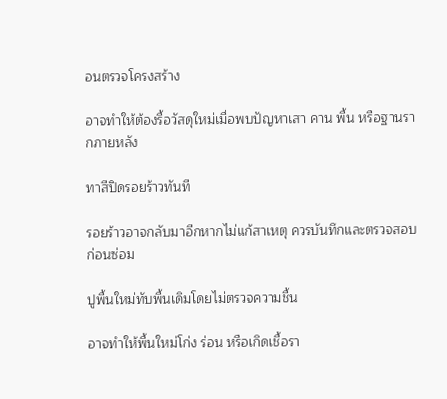อนตรวจโครงสร้าง

อาจทำให้ต้องรื้อวัสดุใหม่เมื่อพบปัญหาเสา คาน พื้น หรือฐานรากภายหลัง

ทาสีปิดรอยร้าวทันที

รอยร้าวอาจกลับมาอีกหากไม่แก้สาเหตุ ควรบันทึกและตรวจสอบก่อนซ่อม

ปูพื้นใหม่ทับพื้นเดิมโดยไม่ตรวจความชื้น

อาจทำให้พื้นใหม่โก่ง ร่อน หรือเกิดเชื้อรา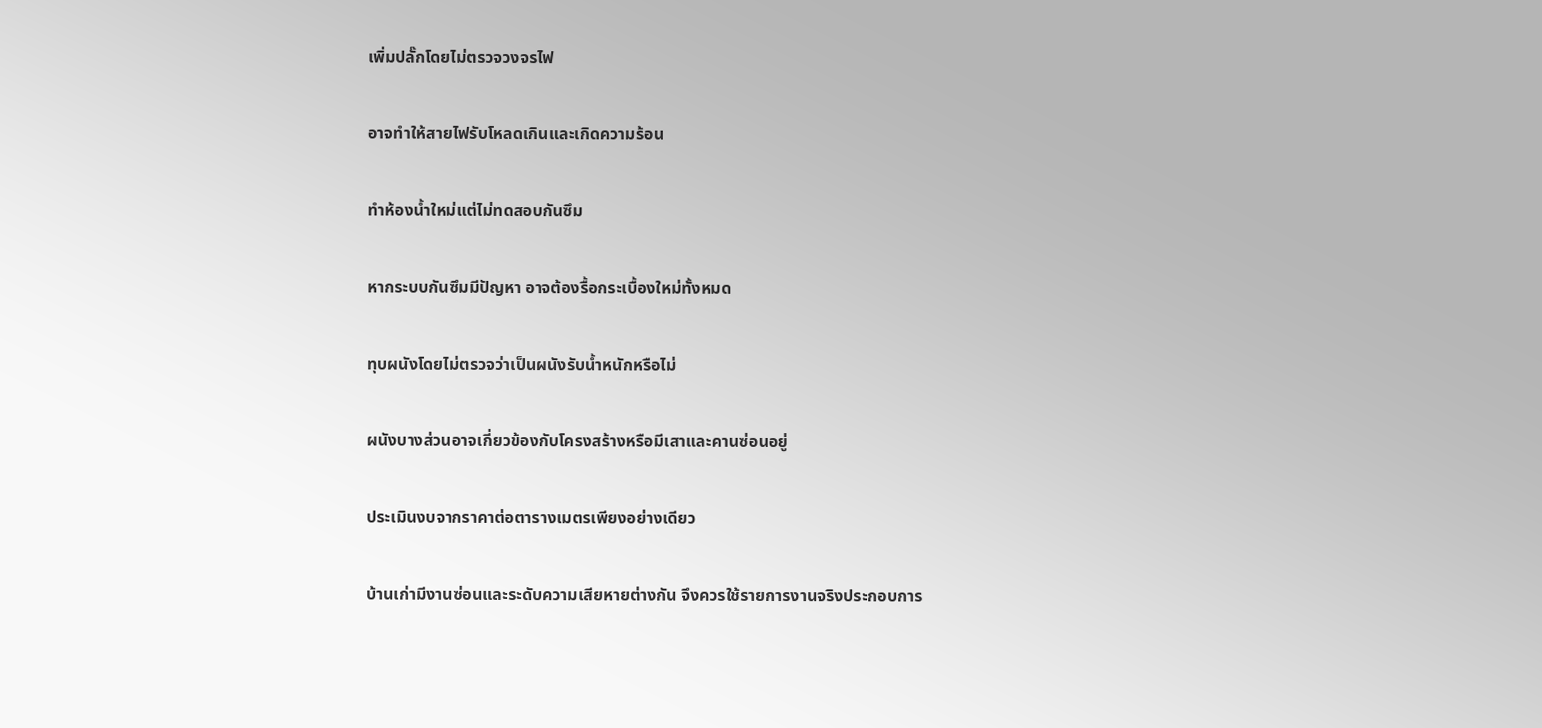เพิ่มปลั๊กโดยไม่ตรวจวงจรไฟ

อาจทำให้สายไฟรับโหลดเกินและเกิดความร้อน

ทำห้องน้ำใหม่แต่ไม่ทดสอบกันซึม

หากระบบกันซึมมีปัญหา อาจต้องรื้อกระเบื้องใหม่ทั้งหมด

ทุบผนังโดยไม่ตรวจว่าเป็นผนังรับน้ำหนักหรือไม่

ผนังบางส่วนอาจเกี่ยวข้องกับโครงสร้างหรือมีเสาและคานซ่อนอยู่

ประเมินงบจากราคาต่อตารางเมตรเพียงอย่างเดียว

บ้านเก่ามีงานซ่อนและระดับความเสียหายต่างกัน จึงควรใช้รายการงานจริงประกอบการ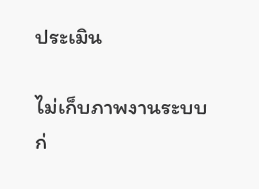ประเมิน

ไม่เก็บภาพงานระบบก่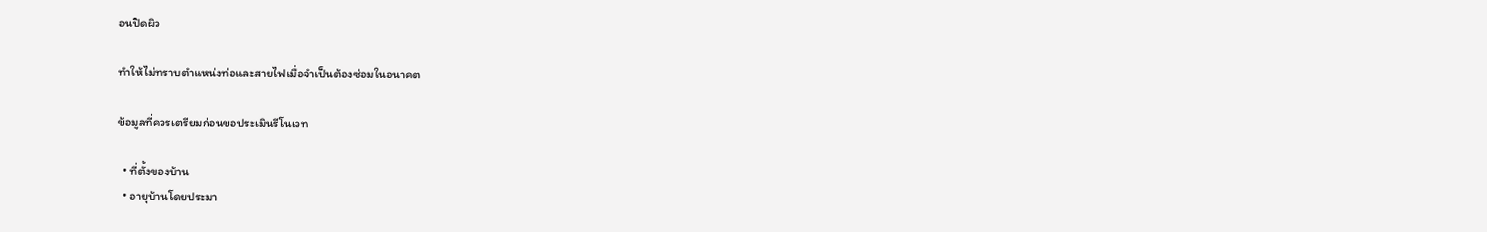อนปิดผิว

ทำให้ไม่ทราบตำแหน่งท่อและสายไฟเมื่อจำเป็นต้องซ่อมในอนาคต

ข้อมูลที่ควรเตรียมก่อนขอประเมินรีโนเวท

  • ที่ตั้งของบ้าน
  • อายุบ้านโดยประมา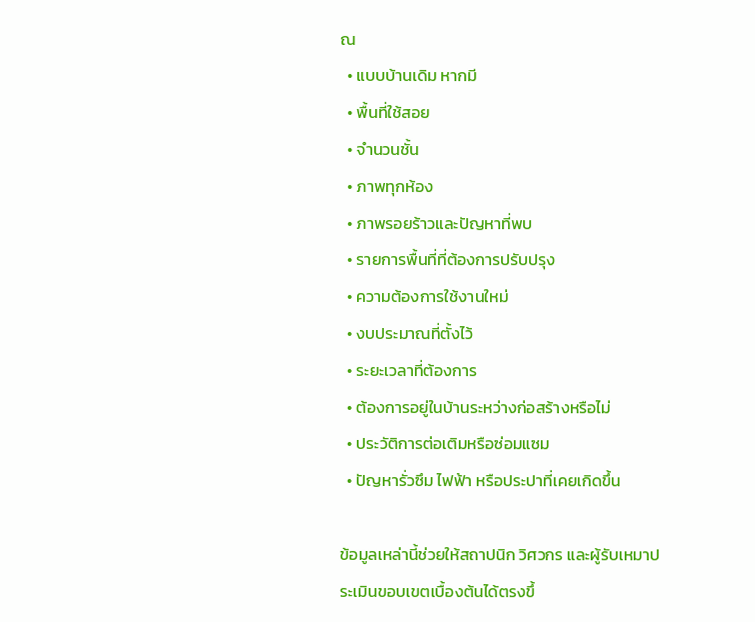ณ
  • แบบบ้านเดิม หากมี
  • พื้นที่ใช้สอย
  • จำนวนชั้น
  • ภาพทุกห้อง
  • ภาพรอยร้าวและปัญหาที่พบ
  • รายการพื้นที่ที่ต้องการปรับปรุง
  • ความต้องการใช้งานใหม่
  • งบประมาณที่ตั้งไว้
  • ระยะเวลาที่ต้องการ
  • ต้องการอยู่ในบ้านระหว่างก่อสร้างหรือไม่
  • ประวัติการต่อเติมหรือซ่อมแซม
  • ปัญหารั่วซึม ไฟฟ้า หรือประปาที่เคยเกิดขึ้น

ข้อมูลเหล่านี้ช่วยให้สถาปนิก วิศวกร และผู้รับเหมาประเมินขอบเขตเบื้องต้นได้ตรงขึ้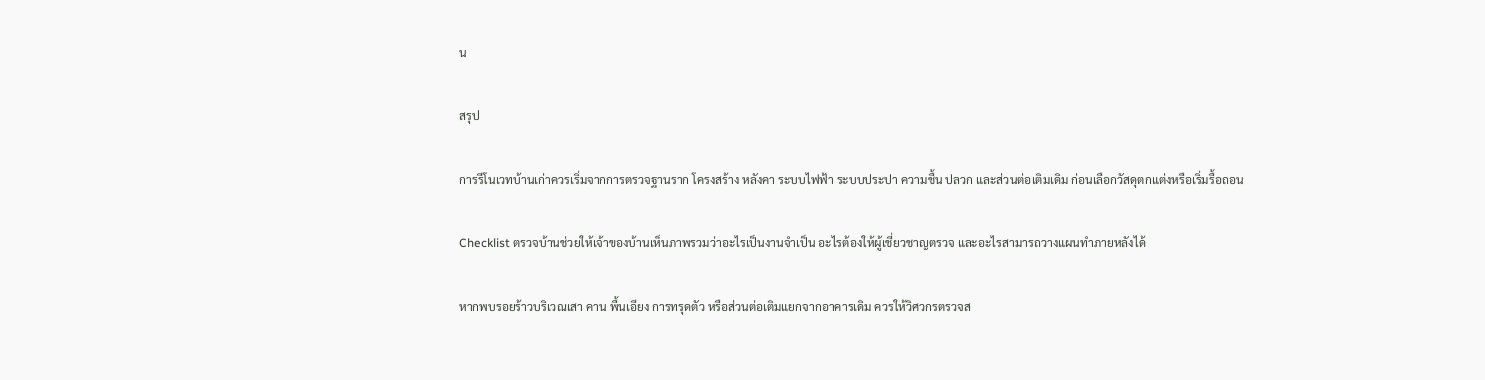น

สรุป

การรีโนเวทบ้านเก่าควรเริ่มจากการตรวจฐานราก โครงสร้าง หลังคา ระบบไฟฟ้า ระบบประปา ความชื้น ปลวก และส่วนต่อเติมเดิม ก่อนเลือกวัสดุตกแต่งหรือเริ่มรื้อถอน

Checklist ตรวจบ้านช่วยให้เจ้าของบ้านเห็นภาพรวมว่าอะไรเป็นงานจำเป็น อะไรต้องให้ผู้เชี่ยวชาญตรวจ และอะไรสามารถวางแผนทำภายหลังได้

หากพบรอยร้าวบริเวณเสา คาน พื้นเอียง การทรุดตัว หรือส่วนต่อเติมแยกจากอาคารเดิม ควรให้วิศวกรตรวจส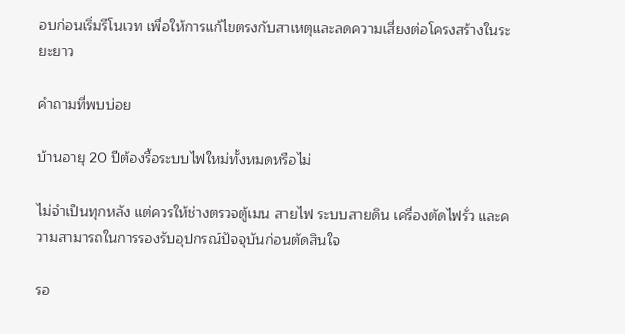อบก่อนเริ่มรีโนเวท เพื่อให้การแก้ไขตรงกับสาเหตุและลดความเสี่ยงต่อโครงสร้างในระยะยาว

คำถามที่พบบ่อย

บ้านอายุ 20 ปีต้องรื้อระบบไฟใหม่ทั้งหมดหรือไม่

ไม่จำเป็นทุกหลัง แต่ควรให้ช่างตรวจตู้เมน สายไฟ ระบบสายดิน เครื่องตัดไฟรั่ว และความสามารถในการรองรับอุปกรณ์ปัจจุบันก่อนตัดสินใจ

รอ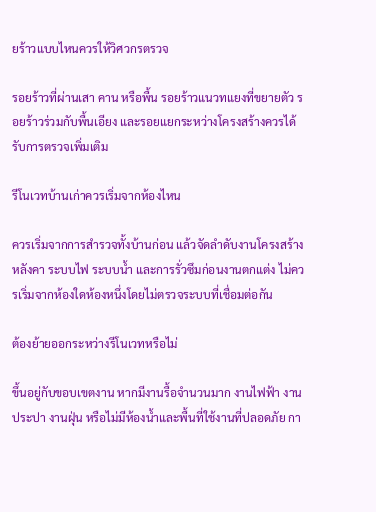ยร้าวแบบไหนควรให้วิศวกรตรวจ

รอยร้าวที่ผ่านเสา คาน หรือพื้น รอยร้าวแนวทแยงที่ขยายตัว รอยร้าวร่วมกับพื้นเอียง และรอยแยกระหว่างโครงสร้างควรได้รับการตรวจเพิ่มเติม

รีโนเวทบ้านเก่าควรเริ่มจากห้องไหน

ควรเริ่มจากการสำรวจทั้งบ้านก่อน แล้วจัดลำดับงานโครงสร้าง หลังคา ระบบไฟ ระบบน้ำ และการรั่วซึมก่อนงานตกแต่ง ไม่ควรเริ่มจากห้องใดห้องหนึ่งโดยไม่ตรวจระบบที่เชื่อมต่อกัน

ต้องย้ายออกระหว่างรีโนเวทหรือไม่

ขึ้นอยู่กับขอบเขตงาน หากมีงานรื้อจำนวนมาก งานไฟฟ้า งานประปา งานฝุ่น หรือไม่มีห้องน้ำและพื้นที่ใช้งานที่ปลอดภัย กา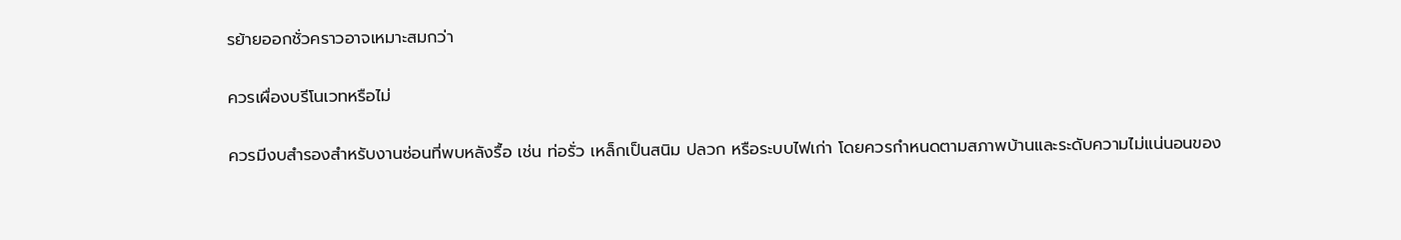รย้ายออกชั่วคราวอาจเหมาะสมกว่า

ควรเผื่องบรีโนเวทหรือไม่

ควรมีงบสำรองสำหรับงานซ่อนที่พบหลังรื้อ เช่น ท่อรั่ว เหล็กเป็นสนิม ปลวก หรือระบบไฟเก่า โดยควรกำหนดตามสภาพบ้านและระดับความไม่แน่นอนของ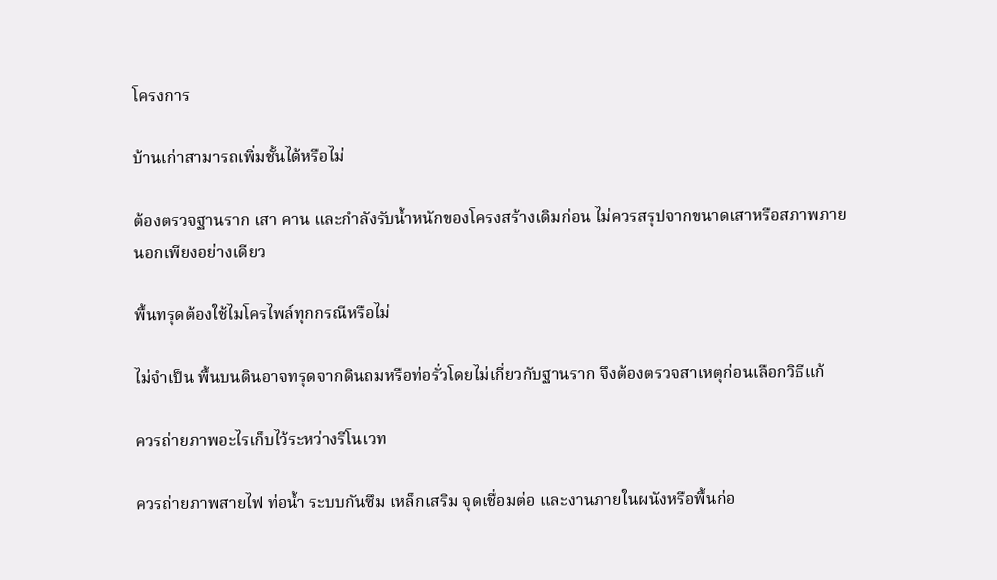โครงการ

บ้านเก่าสามารถเพิ่มชั้นได้หรือไม่

ต้องตรวจฐานราก เสา คาน และกำลังรับน้ำหนักของโครงสร้างเดิมก่อน ไม่ควรสรุปจากขนาดเสาหรือสภาพภายนอกเพียงอย่างเดียว

พื้นทรุดต้องใช้ไมโครไพล์ทุกกรณีหรือไม่

ไม่จำเป็น พื้นบนดินอาจทรุดจากดินถมหรือท่อรั่วโดยไม่เกี่ยวกับฐานราก จึงต้องตรวจสาเหตุก่อนเลือกวิธีแก้

ควรถ่ายภาพอะไรเก็บไว้ระหว่างรีโนเวท

ควรถ่ายภาพสายไฟ ท่อน้ำ ระบบกันซึม เหล็กเสริม จุดเชื่อมต่อ และงานภายในผนังหรือพื้นก่อ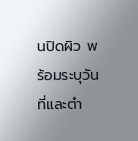นปิดผิว พร้อมระบุวันที่และตำ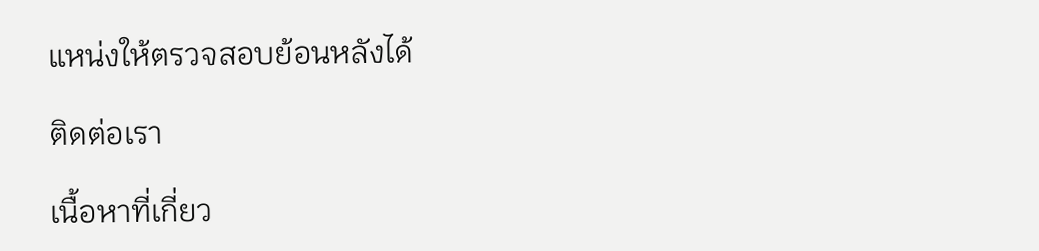แหน่งให้ตรวจสอบย้อนหลังได้

ติดต่อเรา

เนื้อหาที่เกี่ยว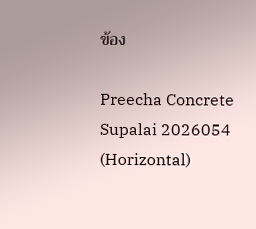ข้อง

Preecha Concrete Supalai 2026054 (Horizontal)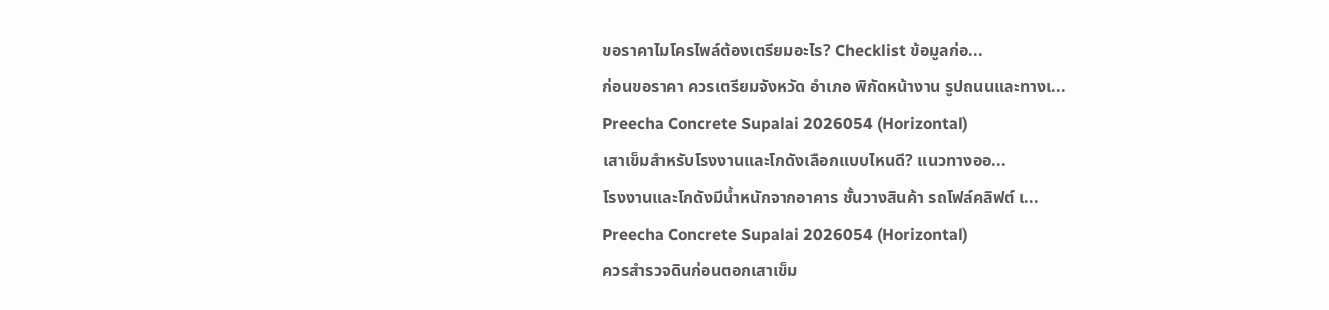ขอราคาไมโครไพล์ต้องเตรียมอะไร? Checklist ข้อมูลก่อ...
ก่อนขอราคา ควรเตรียมจังหวัด อำเภอ พิกัดหน้างาน รูปถนนและทางเ...
Preecha Concrete Supalai 2026054 (Horizontal)
เสาเข็มสำหรับโรงงานและโกดังเลือกแบบไหนดี? แนวทางออ...
โรงงานและโกดังมีน้ำหนักจากอาคาร ชั้นวางสินค้า รถโฟล์คลิฟต์ เ...
Preecha Concrete Supalai 2026054 (Horizontal)
ควรสำรวจดินก่อนตอกเสาเข็ม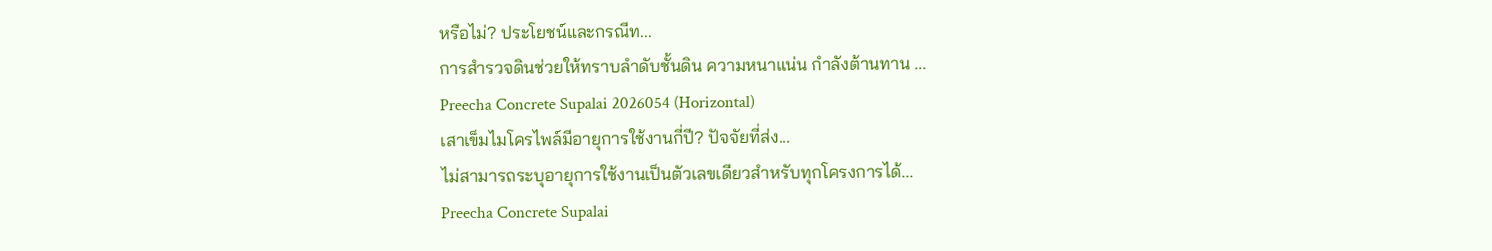หรือไม่? ประโยชน์และกรณีท...
การสำรวจดินช่วยให้ทราบลำดับชั้นดิน ความหนาแน่น กำลังต้านทาน ...
Preecha Concrete Supalai 2026054 (Horizontal)
เสาเข็มไมโครไพล์มีอายุการใช้งานกี่ปี? ปัจจัยที่ส่ง...
ไม่สามารถระบุอายุการใช้งานเป็นตัวเลขเดียวสำหรับทุกโครงการได้...
Preecha Concrete Supalai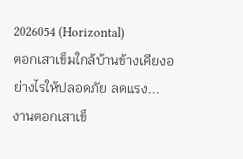2026054 (Horizontal)
ตอกเสาเข็มใกล้บ้านข้างเคียงอย่างไรให้ปลอดภัย ลดแรง...
งานตอกเสาเข็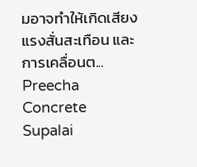มอาจทำให้เกิดเสียง แรงสั่นสะเทือน และการเคลื่อนต...
Preecha Concrete Supalai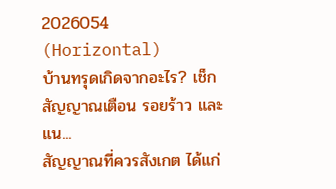2026054 (Horizontal)
บ้านทรุดเกิดจากอะไร? เช็กสัญญาณเตือน รอยร้าว และแน...
สัญญาณที่ควรสังเกต ได้แก่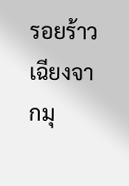รอยร้าวเฉียงจากมุ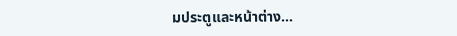มประตูและหน้าต่าง...